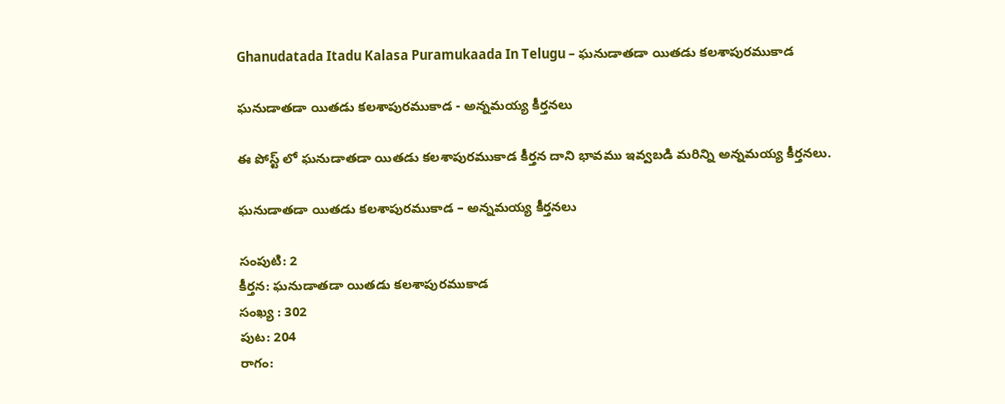Ghanudatada Itadu Kalasa Puramukaada In Telugu – ఘనుడాతడా యితడు కలశాపురముకాడ

ఘనుడాతడా యితడు కలశాపురముకాడ - అన్నమయ్య కీర్తనలు

ఈ పోస్ట్ లో ఘనుడాతడా యితడు కలశాపురముకాడ కీర్తన దాని భావము ఇవ్వబడి మరిన్ని అన్నమయ్య కీర్తనలు.

ఘనుడాతడా యితడు కలశాపురముకాడ – అన్నమయ్య కీర్తనలు

సంపుటి: 2
కీర్తన: ఘనుడాతడా యితడు కలశాపురముకాడ
సంఖ్య : 302
పుట: 204
రాగం: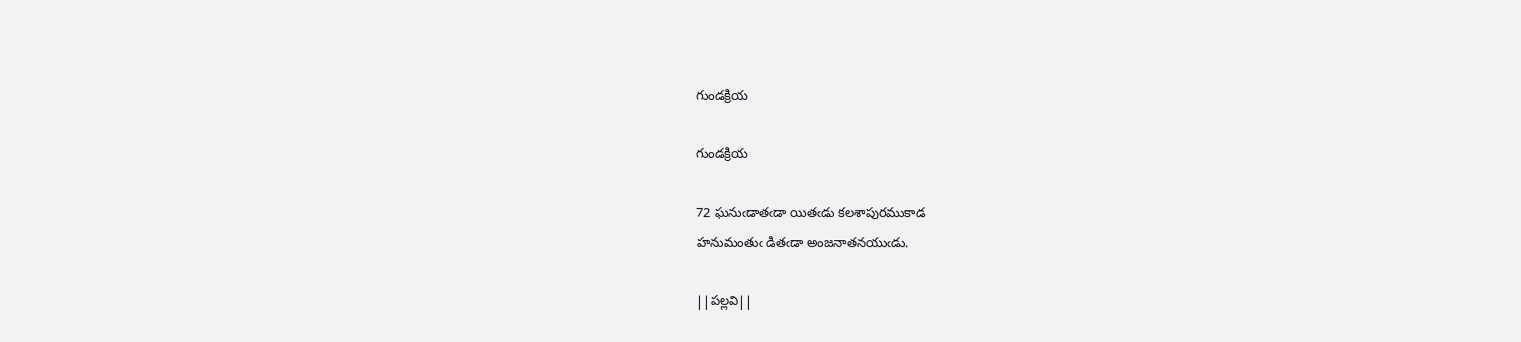గుండక్రియ

గుండక్రియ

72 ఘనుఁడాతఁడా యితఁడు కలశాపురముకాడ
హనుమంతుఁ డితఁడా అంజనాతనయుఁడు.

||పల్లవి||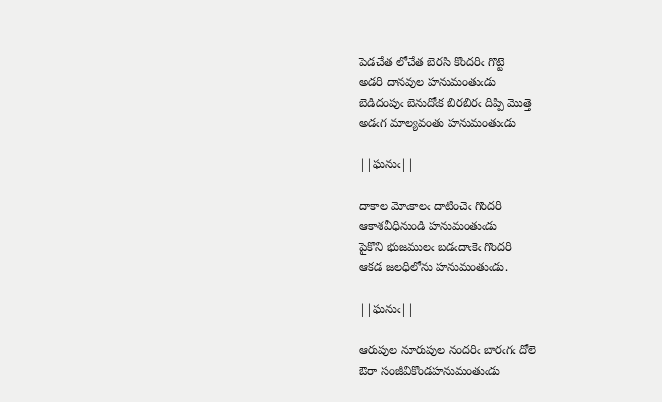పెడచేత లోచేత బెరసి కొందరిఁ గొట్టె
అడరి దానవుల హనుమంతుఁడు
బెడిదంపుఁ బెనుదోఁక బిరబిరఁ దిప్పి మొత్తె
అడఁగ మాల్యవంతు హనుమంతుఁడు

||ఘనుఁ||

దాకాల మోఁకాలఁ దాటించెఁ గొందరి
ఆకాశవీధినుండి హనుమంతుఁడు
పైకొని భుజములఁ బడఁదాఁకెఁ గొందరి
ఆకడ జలధిలోను హనుమంతుఁడు.

||ఘనుఁ||

ఆరుపుల నూరుపుల నందరిఁ బారఁగఁ దోలె
ఔరా సంజీవికొండహనుమంతుఁడు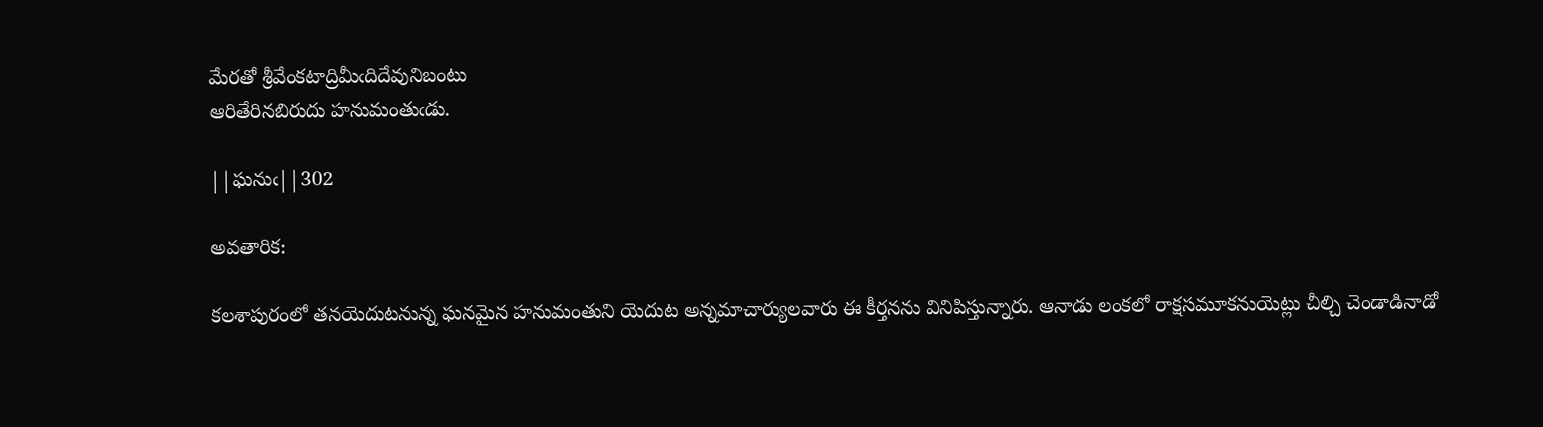మేరతో శ్రీవేంకటాద్రిమీఁదిదేవునిబంటు
ఆరితేరినబిరుదు హనుమంతుఁడు.

||ఘనుఁ||302

అవతారిక:

కలశాపురంలో తనయెదుటనున్న ఘనమైన హనుమంతుని యెదుట అన్నమాచార్యులవారు ఈ కీర్తనను వినిపిస్తున్నారు. ఆనాడు లంకలో రాక్షసమూకనుయెట్లు చీల్చి చెండాడినాడో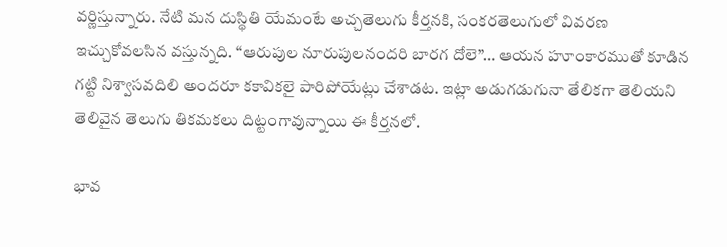వర్ణిస్తున్నారు. నేటి మన దుస్థితి యేమంటే అచ్చతెలుగు కీర్తనకి, సంకరతెలుగులో వివరణ ఇచ్చుకోవలసిన వస్తున్నది. “ఆరుపుల నూరుపులనందరి బారగ దోలె”… ఆయన హూంకారముతో కూడిన గట్టి నిశ్వాసవదిలి అందరూ కకావికలై పారిపోయేట్లు చేశాడట. ఇట్లా అడుగడుగునా తేలికగా తెలియని తెలివైన తెలుగు తికమకలు దిట్టంగావున్నాయి ఈ కీర్తనలో.

భావ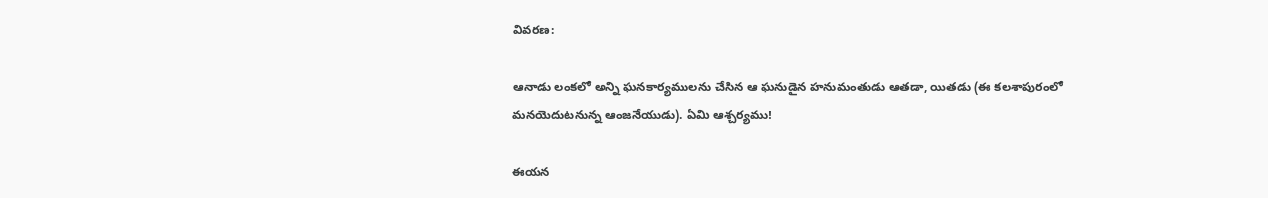వివరణ:

ఆనాడు లంకలో అన్ని ఘనకార్యములను చేసిన ఆ ఘనుడైన హనుమంతుడు ఆతడా, యితడు (ఈ కలశాపురంలో మనయెదుటనున్న ఆంజనేయుడు). ఏమి ఆశ్చర్యము!

ఈయన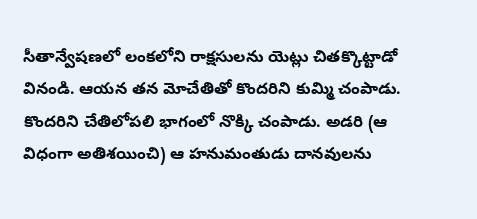సీతాన్వేషణలో లంకలోని రాక్షసులను యెట్లు చితక్కొట్టాడో వినండి. ఆయన తన మోచేతితో కొందరిని కుమ్మి చంపాడు. కొందరిని చేతిలోపలి భాగంలో నొక్కి చంపాడు. అడరి (ఆ విధంగా అతిశయించి) ఆ హనుమంతుడు దానవులను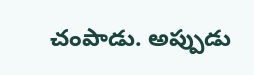చంపాడు. అప్పుడు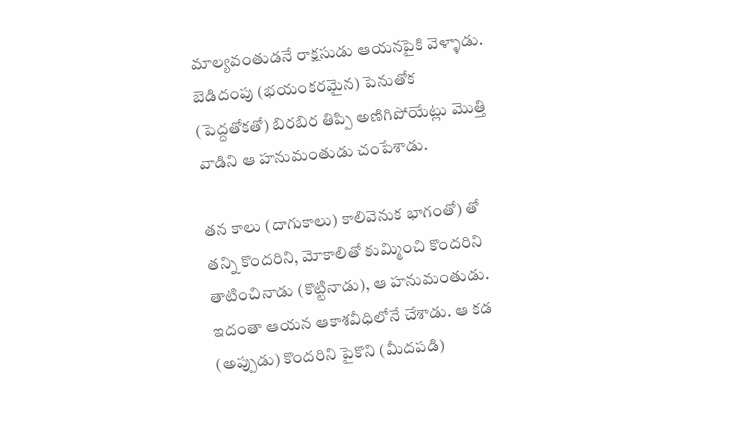మాల్యవంతుడనే రాక్షసుడు ఆయనపైకి వెళ్ళాడు. బెడిదంపు (భయంకరమైన) పెనుతోక (పెద్దతోకతో) బిరబిర తిప్పి అణిగిపోయేట్లు మొత్తి వాడిని ఆ హనుమంతుడు చంపేశాడు.

తన కాలు (దాగుకాలు) కాలివెనుక భాగంతో) తో తన్ని కొందరిని, మోకాలితో కుమ్మించి కొందరిని తాటించినాడు (కొట్టినాడు), ఆ హనుమంతుడు. ఇదంతా ఆయన ఆకాశవీధిలోనే చేశాడు. ఆ కడ (అప్పుడు) కొందరిని పైకొని (మీదపడి)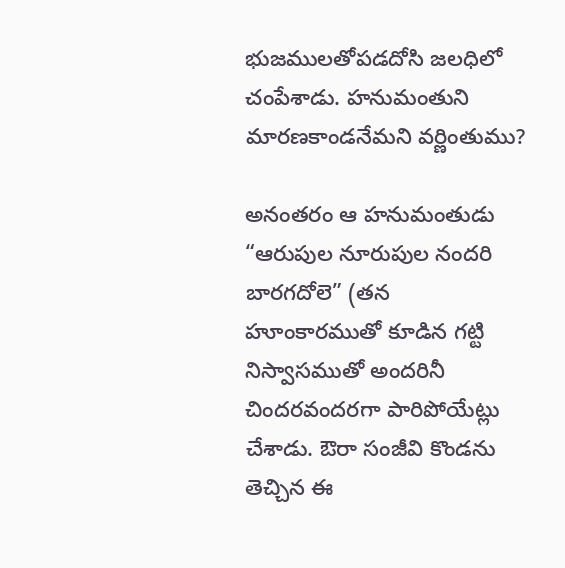భుజములతోపడదోసి జలధిలో చంపేశాడు. హనుమంతుని మారణకాండనేమని వర్ణింతుము?

అనంతరం ఆ హనుమంతుడు “ఆరుపుల నూరుపుల నందరి బారగదోలె” (తన హూంకారముతో కూడిన గట్టి నిస్వాసముతో అందరినీ చిందరవందరగా పారిపోయేట్లు చేశాడు. ఔరా సంజీవి కొండను తెచ్చిన ఈ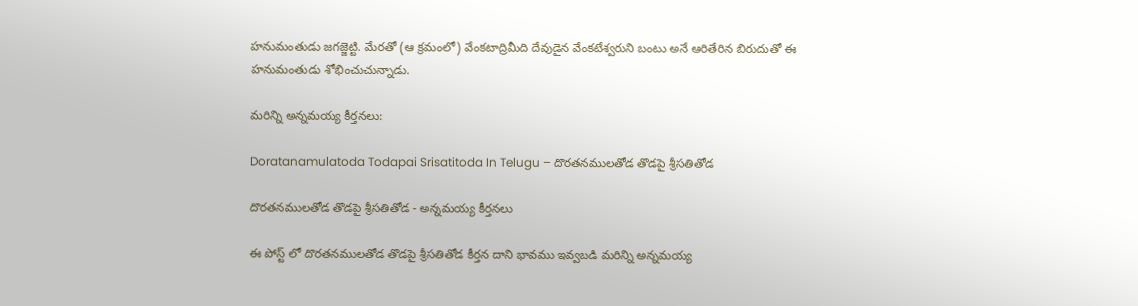హనుమంతుడు జగజ్జెట్టి. మేరతో (ఆ క్రమంలో) వేంకటాద్రిమీది దేవుడైన వేంకటేశ్వరుని బంటు అనే ఆరితేరిన బిరుదుతో ఈ హనుమంతుడు శోభించుచున్నాడు.

మరిన్ని అన్నమయ్య కీర్తనలు:

Doratanamulatoda Todapai Srisatitoda In Telugu – దొరతనములతోడ తొడపై శ్రీసతితోడ

దొరతనములతోడ తొడపై శ్రీసతితోడ - అన్నమయ్య కీర్తనలు

ఈ పోస్ట్ లో దొరతనములతోడ తొడపై శ్రీసతితోడ కీర్తన దాని భావము ఇవ్వబడి మరిన్ని అన్నమయ్య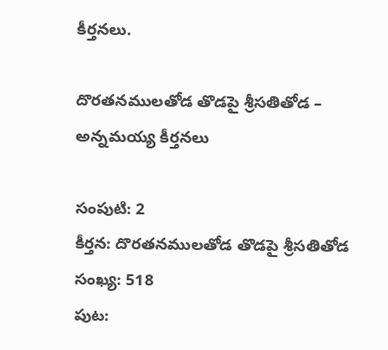కీర్తనలు.

దొరతనములతోడ తొడపై శ్రీసతితోడ – అన్నమయ్య కీర్తనలు

సంపుటి: 2
కీర్తన: దొరతనములతోడ తొడపై శ్రీసతితోడ
సంఖ్య: 518
పుట: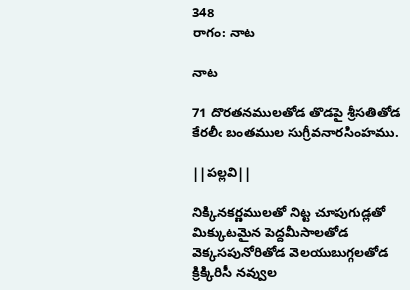348
రాగం: నాట

నాట

71 దొరతనములతోడ తొడపై శ్రీసతితోడ
కేరలీఁ బంతముల సుగ్రీవనారసింహము.

||పల్లవి||

నిక్కినకర్ణములతో నిట్ట చూపుగుడ్లతో
మిక్కుటమైన పెద్దమీసాలతోడ
వెక్కసపునోరితోడ వెలయుబుగ్గలతోడ
క్రిక్కిరిసీ నవ్వుల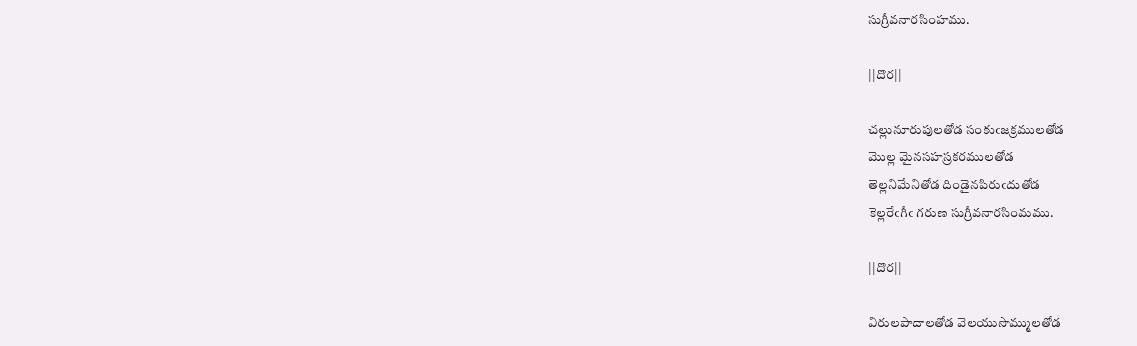సుగ్రీవనారసింహము.

||దొర||

చల్లునూరుపులతోడ సంకుఁజక్రములతోడ
మొల్ల మైనసహస్రకరములతోడ
తెల్లనిమేనితోడ దిండైనపిరుఁదుతోడ
కెల్లరేఁగీఁ గరుణ సుగ్రీవనారసింమము.

||దొర||

విరులపాదాలతోడ వెలయుసొమ్ములతోడ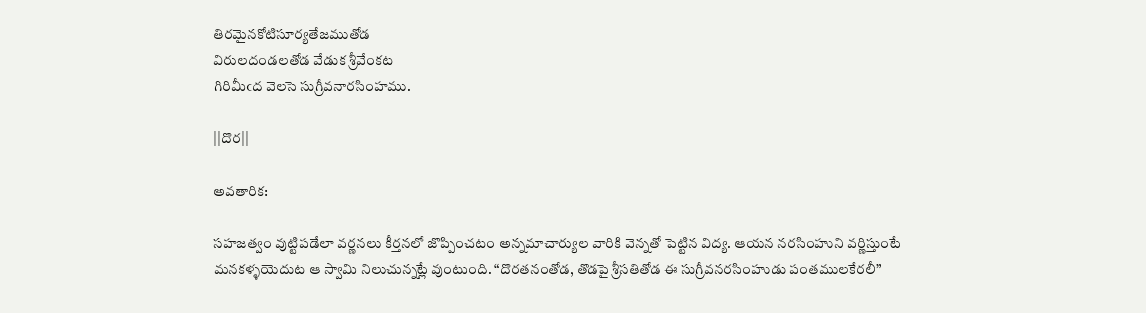తిరమైనకోటిసూర్యతేజముతోడ
విరులదండలతోడ వేడుక శ్రీవేంకట
గిరిమీఁద వెలసె సుగ్రీవనారసింహము.

||దొర||

అవతారిక:

సహజత్వం వుట్టిపడేలా వర్ణనలు కీర్తనలో జొప్పించటం అన్నమాచార్యుల వారికి వెన్నతో పెట్టిన విద్య. ఆయన నరసింహుని వర్ణిస్తుంటే మనకళ్ళయెదుట ఆ స్వామి నిలుచున్నట్లే వుంటుంది. “దొరతనంతోడ, తొడపై శ్రీసతితోడ ఈ సుగ్రీవనరసింహుడు పంతములకేరలీ”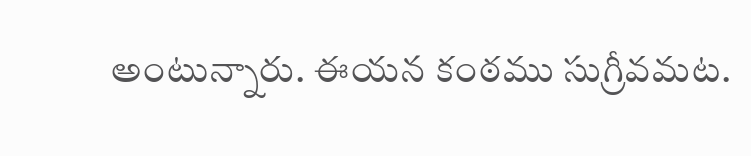అంటున్నారు. ఈయన కంఠము సుగ్రీవమట.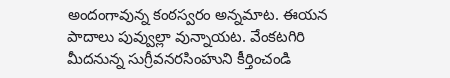అందంగావున్న కంఠస్వరం అన్నమాట. ఈయన పాదాలు పువ్వుల్లా వున్నాయట. వేంకటగిరి మీదనున్న సుగ్రీవనరసింహుని కీర్తించండి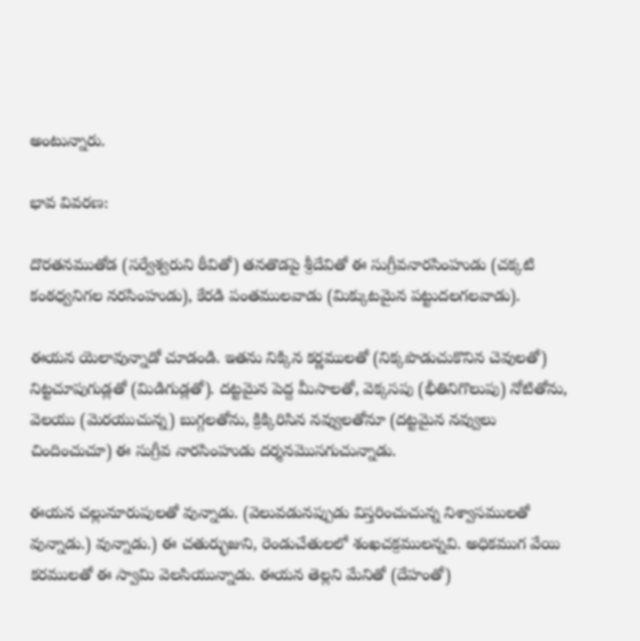అంటున్నారు.

భావ వివరణ:

దొరతనముతోడ (సర్వేశ్వరుని ఠీవితో) తనతొడపై శ్రీదేవితో ఈ సుగ్రీవనారసింహుడు (చక్కటి కంఠధ్వనిగల నరసింహుడు), కేరడి పంతములవాడు (మిక్కుటమైన పట్టుదలగలవాడు).

ఈయన యెలావున్నాడో చూడండి. ఇతను నిక్కిన కర్ణములతో (నిక్కపొడుచుకొనిన చెవులతో) నిట్టచూపుగుడ్లతో (మిడిగుడ్లతో). దట్టమైన పెద్ద మీసాలతో, వెక్కసపు (భీతినిగొలుపు) నోటితోను, వెలయు (మెరయుచున్న) బుగ్గలతోను, క్రిక్కిరిసిన నవ్వులతోనూ (దట్టమైన నవ్వులు చిందించుచూ) ఈ సుగ్రీవ నారసింహుడు దర్శనమొసగుచున్నాడు.

ఈయన చల్లునూరుపులతో వున్నాడు. (వెలువడునప్పుడు విస్తరించుచున్న నిశ్వాసములతో వున్నాడు.) వున్నాడు.) ఈ చతుర్భుజుని, రెండుచేతులలో శంఖచక్రములన్నవి. అధికముగ వేయి కరములతో ఈ స్వామి వెలసియున్నాడు. ఈయన తెల్లని మేనితో (దేహంతో)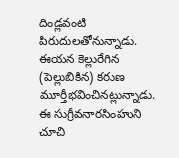దిండ్లవంటి పిరుదులతోనున్నాడు. ఈయన కెల్లురేగిన (పెల్లుబికిన) కరుణ మూర్తీభవించినట్లున్నాడు. ఈ సుగ్రీవనారసింహుని చూచి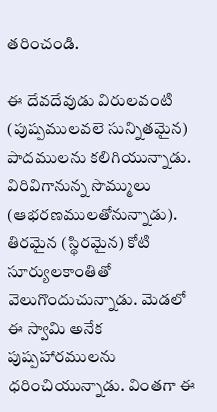తరించండి.

ఈ దేవదేవుడు విరులవంటి (పుష్పములవలె సున్నితమైన) పాదములను కలిగియున్నాడు. విరివిగానున్న సొమ్ములు (ఆభరణములతోనున్నాడు). తిరమైన (స్థిరమైన) కోటి సూర్యులకాంతితో వెలుగొందుచున్నాడు. మెడలో ఈ స్వామి అనేక పుష్పహారములను ధరించియున్నాడు. వింతగా ఈ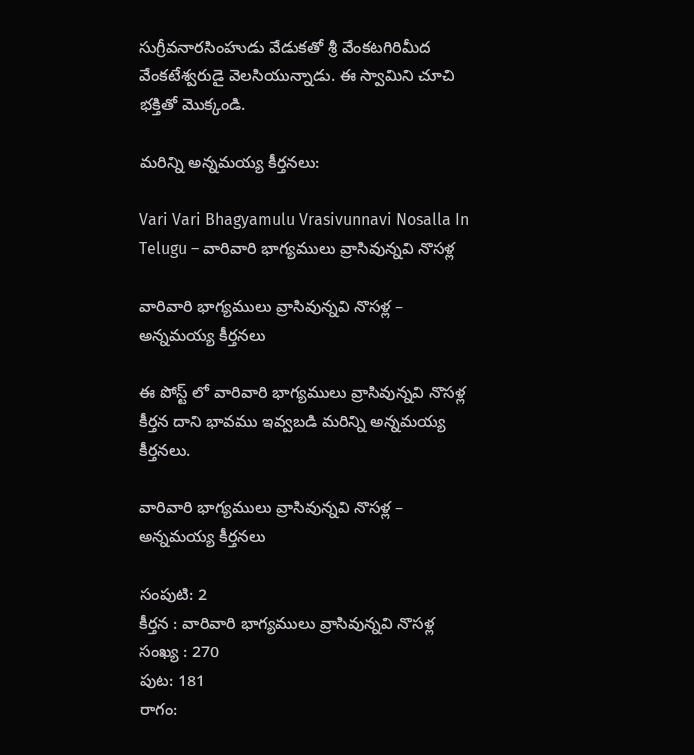సుగ్రీవనారసింహుడు వేడుకతో శ్రీ వేంకటగిరిమీద వేంకటేశ్వరుడై వెలసియున్నాడు. ఈ స్వామిని చూచి భక్తితో మొక్కండి.

మరిన్ని అన్నమయ్య కీర్తనలు:

Vari Vari Bhagyamulu Vrasivunnavi Nosalla In Telugu – వారివారి భాగ్యములు వ్రాసివున్నవి నొసళ్ల

వారివారి భాగ్యములు వ్రాసివున్నవి నొసళ్ల – అన్నమయ్య కీర్తనలు

ఈ పోస్ట్ లో వారివారి భాగ్యములు వ్రాసివున్నవి నొసళ్ల కీర్తన దాని భావము ఇవ్వబడి మరిన్ని అన్నమయ్య కీర్తనలు.

వారివారి భాగ్యములు వ్రాసివున్నవి నొసళ్ల – అన్నమయ్య కీర్తనలు

సంపుటి: 2
కీర్తన : వారివారి భాగ్యములు వ్రాసివున్నవి నొసళ్ల
సంఖ్య : 270
పుట: 181
రాగం: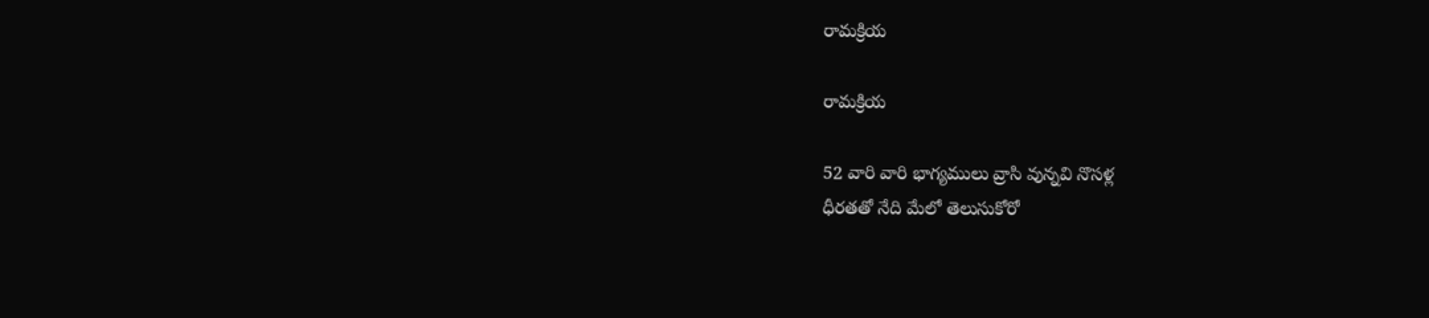రామక్రియ

రామక్రియ

52 వారి వారి భాగ్యములు వ్రాసి వున్నవి నొసళ్ల
ధీరతతో నేది మేలో తెలుసుకోరో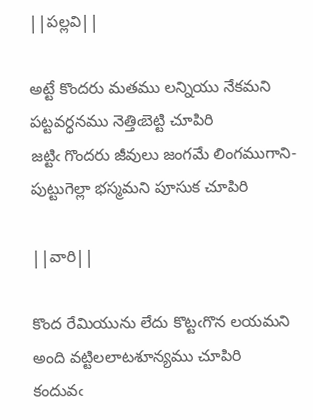||పల్లవి||

అట్టే కొందరు మతము లన్నియు నేకమని
పట్టవర్ధనము నెత్తిఁబెట్టి చూపిరి
జట్టిఁ గొందరు జీవులు జంగమే లింగముగాని-
పుట్టుగెల్లా భస్మమని పూసుక చూపిరి

||వారి||

కొంద రేమియును లేదు కొట్టఁగొన లయమని
అంది వట్టిలలాటశూన్యము చూపిరి
కందువఁ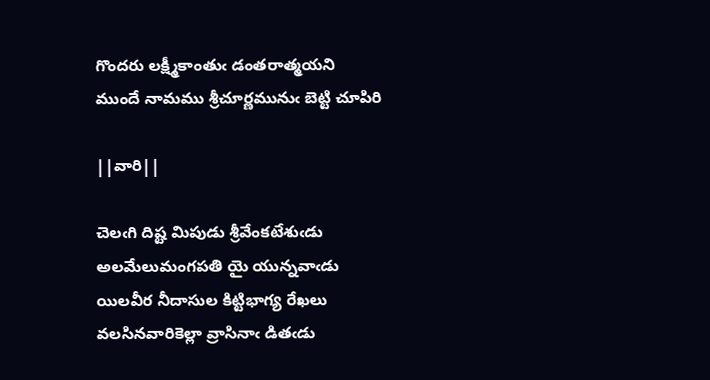గొందరు లక్ష్మీకాంతుఁ డంతరాత్మయని
ముందే నామము శ్రీచూర్ణమునుఁ బెట్టి చూపిరి

||వారి||

చెలఁగి దిష్ట మిపుడు శ్రీవేంకటేశుఁడు
అలమేలుమంగపతి యై యున్నవాఁడు
యిలవీర నీదాసుల కిట్టిభాగ్య రేఖలు
వలసినవారికెల్లా వ్రాసినాఁ డితఁడు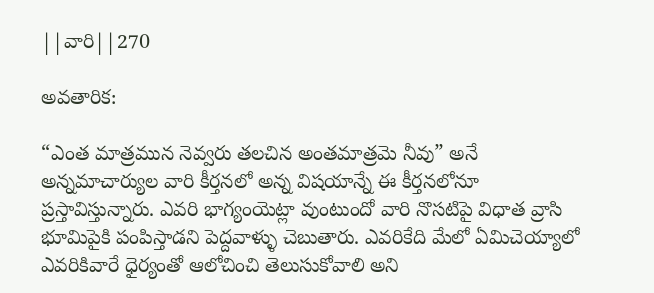||వారి||270

అవతారిక:

“ఎంత మాత్రమున నెవ్వరు తలచిన అంతమాత్రమె నీవు” అనే అన్నమాచార్యుల వారి కీర్తనలో అన్న విషయాన్నే ఈ కీర్తనలోనూ ప్రస్తావిస్తున్నారు. ఎవరి భాగ్యంయెట్లా వుంటుందో వారి నొసటిపై విధాత వ్రాసి భూమిపైకి పంపిస్తాడని పెద్దవాళ్ళు చెబుతారు. ఎవరికేది మేలో ఏమిచెయ్యాలో ఎవరికివారే ధైర్యంతో ఆలోచించి తెలుసుకోవాలి అని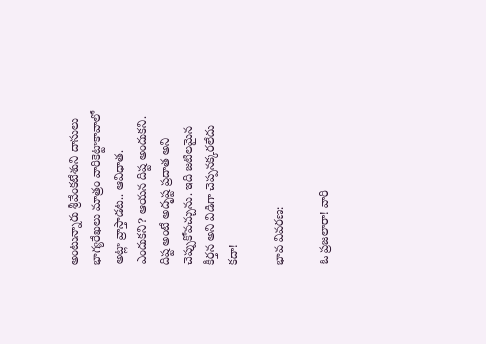అంటున్నారు శ్రీవేంకటేశుని దాసులు భాగ్యరేఖలు మాత్రం వారికెట్టాకావాలో అట్లా వ్రాస్తాడట.. ఆవిధాత. ఎందుకని? ఆయన దిష్ట అందుకని. దిష్ట అంటే అదృష్ట ప్రదాత అని చెప్పుకోవచ్చును. ఇది జటిలమైన కీర్తన అని విడిగా చెప్పనక్కరలేదు కదా!

భావ వివరణ:

ఓ ప్రజలారా! వారి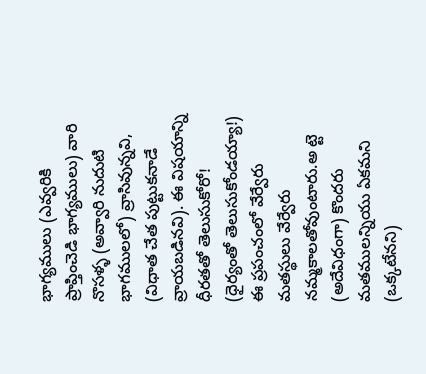భాగ్యములు (ఎవ్వరికి ప్రాప్తించెడి భాగ్యములు) వారి నొసళ్ళ (అవ్వారి నుదుటి భాగములలో) వ్రాసివున్నవి, (విధాత చేత పుట్టుకనాడే వ్రాయబడినవి). ఈ విషయాన్ని ధీరతతో తెలుసుకోరో! (ధైర్యంతో తెలుసుకోండయ్యా!) ఈ ప్రపంచంలో వేర్వేరు మతస్థులు వేర్వేరు నమ్మకాలతోవుంటారు.అ ట్టె (అదేవిధంగా) కొందరు మతములన్నియు ఏకమని (ఒక్కటేనని)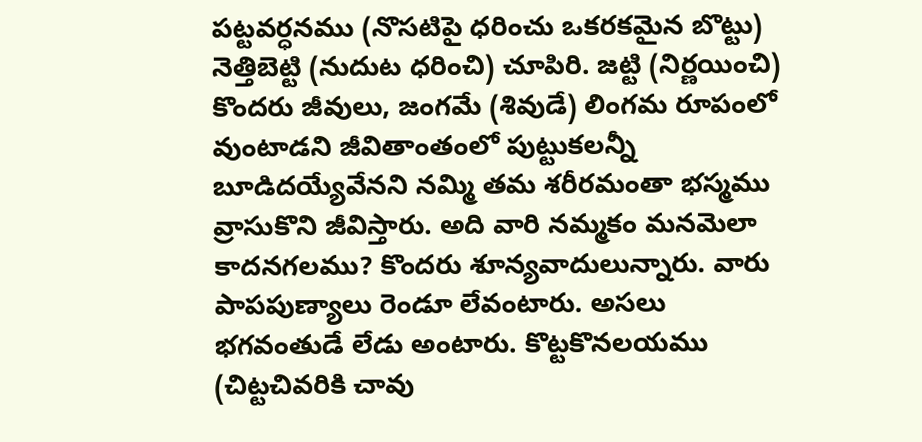పట్టవర్ధనము (నొసటిపై ధరించు ఒకరకమైన బొట్టు) నెత్తిబెట్టి (నుదుట ధరించి) చూపిరి. జట్టి (నిర్ణయించి) కొందరు జీవులు, జంగమే (శివుడే) లింగమ రూపంలో వుంటాడని జీవితాంతంలో పుట్టుకలన్నీ బూడిదయ్యేవేనని నమ్మి తమ శరీరమంతా భస్మము వ్రాసుకొని జీవిస్తారు. అది వారి నమ్మకం మనమెలా కాదనగలము? కొందరు శూన్యవాదులున్నారు. వారు పాపపుణ్యాలు రెండూ లేవంటారు. అసలు భగవంతుడే లేడు అంటారు. కొట్టకొనలయము (చిట్టచివరికి చావు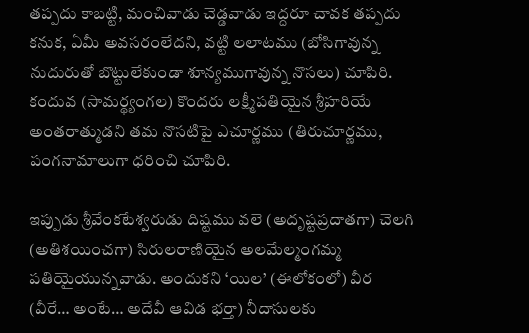తప్పదు కాబట్టి, మంచివాడు చెడ్డవాడు ఇద్దరూ చావక తప్పదు కనుక, ఏమీ అవసరంలేదని, వట్టి లలాటము (బోసిగావున్న నుదురుతో బొట్టులేకుండా శూన్యముగావున్న నొసలు) చూపిరి. కందువ (సామర్థ్యంగల) కొందరు లక్ష్మీపతియైన శ్రీహరియే అంతరాత్ముడని తమ నొసటిపై ఎచూర్ణము (తిరుచూర్ణము, పంగనామాలుగా ధరించి చూపిరి.

ఇప్పుడు శ్రీవేంకటేశ్వరుడు దిష్టము వలె (అదృష్టప్రదాతగా) చెలగి (అతిశయించగా) సిరులరాణియైన అలమేల్మంగమ్మ పతియైయున్నవాడు. అందుకని ‘యిల’ (ఈలోకంలో) వీర (వీరే… అంటే… అదేవీ ఆవిడ భర్తా) నీదాసులకు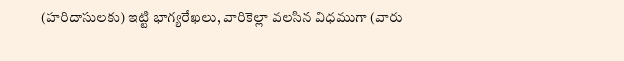(హరిదాసులకు) ఇట్టి భాగ్యరేఖలు, వారికెల్లా వలసిన విధముగా (వారు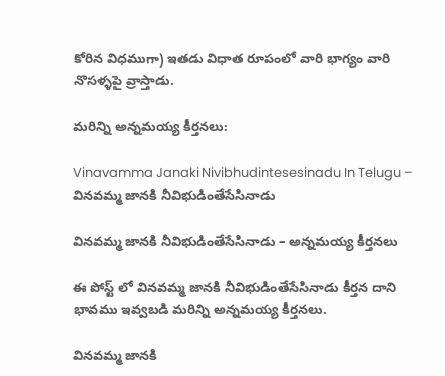కోరిన విధముగా) ఇతడు విధాత రూపంలో వారి భాగ్యం వారి నొసళ్ళపై వ్రాస్తాడు.

మరిన్ని అన్నమయ్య కీర్తనలు:

Vinavamma Janaki Nivibhudintesesinadu In Telugu – వినవమ్మ జానకి నీవిభుడింతేసేసినాడు

వినవమ్మ జానకి నీవిభుడింతేసేసినాడు – అన్నమయ్య కీర్తనలు

ఈ పోస్ట్ లో వినవమ్మ జానకి నీవిభుడింతేసేసినాడు కీర్తన దాని భావము ఇవ్వబడి మరిన్ని అన్నమయ్య కీర్తనలు.

వినవమ్మ జానకి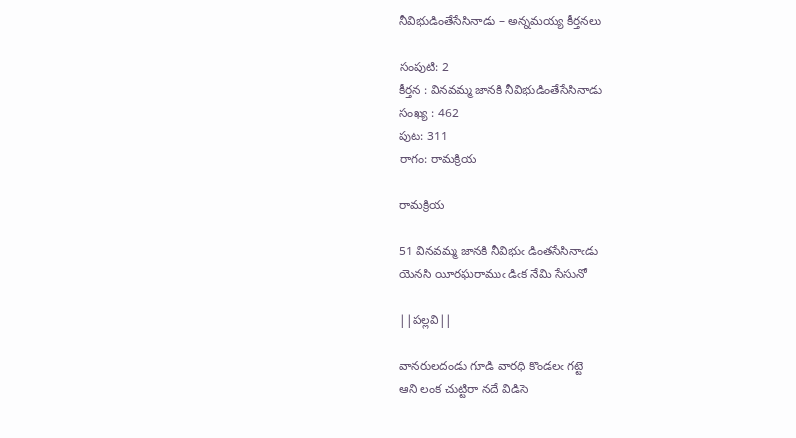నీవిభుడింతేసేసినాడు – అన్నమయ్య కీర్తనలు

సంపుటి: 2
కీర్తన : వినవమ్మ జానకి నీవిభుడింతేసేసినాడు
సంఖ్య : 462
పుట: 311
రాగం: రామక్రియ

రామక్రియ

51 వినవమ్మ జానకి నీవిభుఁ డింతసేసినాఁడు
యెనసి యీరఘరాముఁ డిఁక నేమి సేసునో

||పల్లవి||

వానరులదండు గూడి వారధి కొండలఁ గట్టె
ఆని లంక చుట్టిరా నదే విడిసె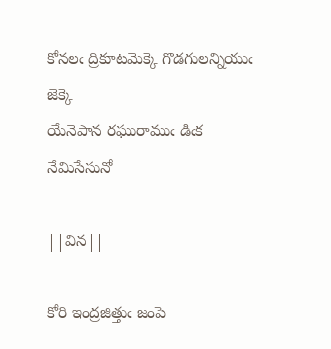కోనలఁ ద్రికూటమెక్కె గొడగులన్నియుఁ జెక్కె
యేనెపాన రఘురాముఁ డిఁక నేమిసేసునో

||విన||

కోరి ఇంద్రజిత్తుఁ జంపె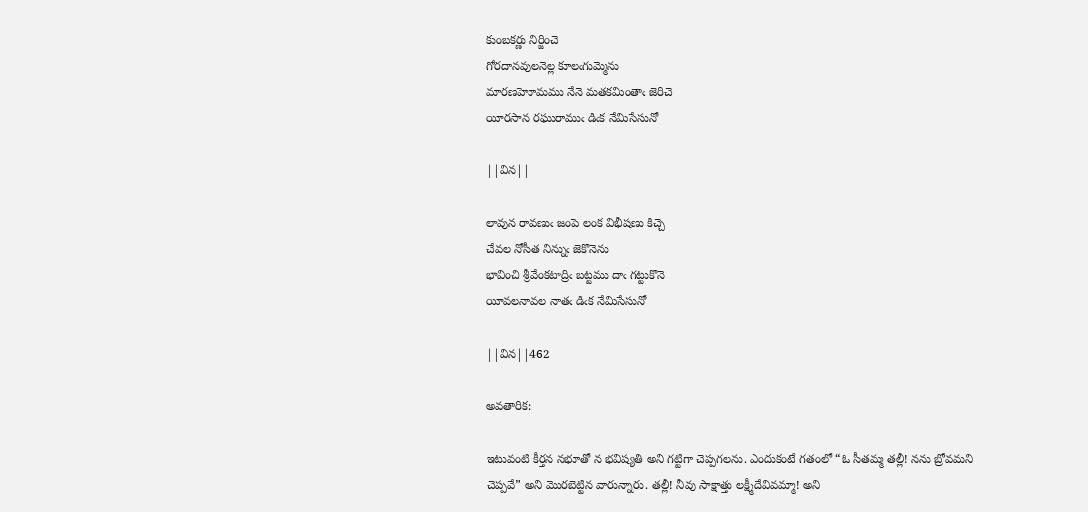కుంబకర్ణు నిర్జించె
గోరదానవులనెల్ల కూలఁగుమ్మెను
మారణహెూమము నేనె మతకమింతాఁ జెరిచె
యీరసాన రఘురాముఁ డిఁక నేమిసేసునో

||విన||

లావున రావణుఁ జంపె లంక విభీషణు కిచ్చె
చేవల నోసీత నిన్నుఁ జెకొనెను
భావించి శ్రీవేంకటాద్రిఁ బట్టము దాఁ గట్టుకొనె
యీవలనావల నాతఁ డిఁక నేమిసేసునో

||విన||462

అవతారిక:

ఇటువంటి కీర్తన నభూతో న భవిష్యతి అని గట్టిగా చెప్పగలను. ఎందుకంటే గతంలో “ఓ సీతమ్మ తల్లీ! నను బ్రోవమని చెప్పవే” అని మొరబెట్టిన వారున్నారు. తల్లీ! నీవు సాక్షాత్తు లక్ష్మీదేవివమ్మా! అని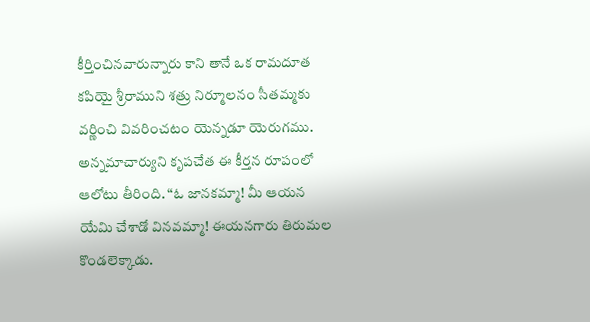కీర్తించినవారున్నారు కాని తానే ఒక రామదూత కపియై శ్రీరాముని శత్రు నిర్మూలనం సీతమ్మకు వర్ణించి వివరించటం యెన్నడూ యెరుగము. అన్నమాచార్యుని కృపచేత ఈ కీర్తన రూపంలో ఆలోటు తీరింది. “ఓ జానకమ్మా! మీ ఆయన యేమి చేశాడో వినవమ్మా! ఈయనగారు తిరుమల కొండలెక్కాడు.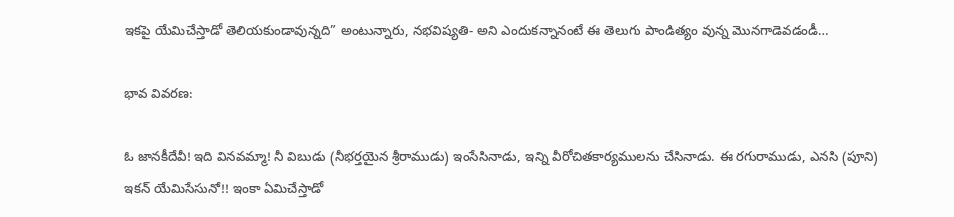ఇకపై యేమిచేస్తాడో తెలియకుండావున్నది” అంటున్నారు, నభవిష్యతి- అని ఎందుకన్నానంటే ఈ తెలుగు పాండిత్యం వున్న మొనగాడెవడండీ…

భావ వివరణ:

ఓ జానకీదేవీ! ఇది వినవమ్మా! నీ విబుడు (నీభర్తయైన శ్రీరాముడు) ఇంసేసినాడు, ఇన్ని వీరోచితకార్యములను చేసినాడు. ఈ రగురాముడు, ఎనసి (పూని) ఇకన్ యేమిసేసునో!! ఇంకా ఏమిచేస్తాడో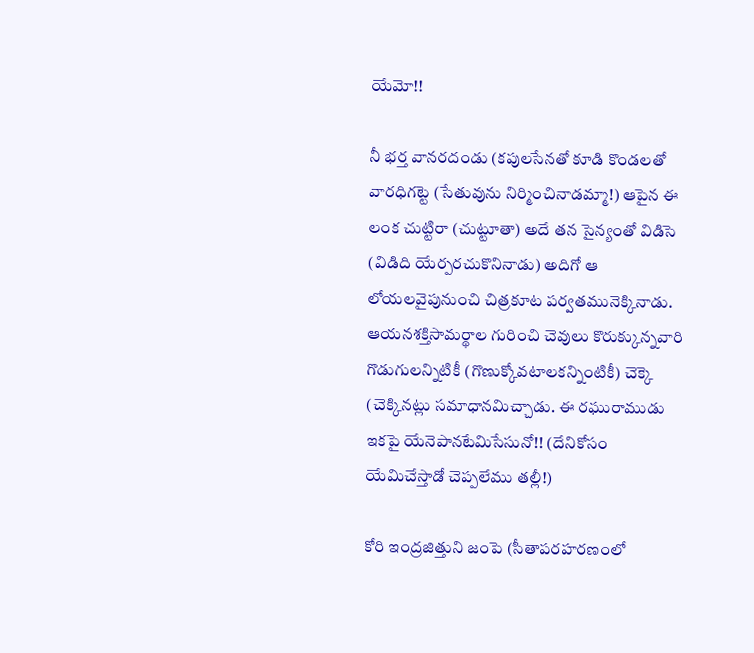యేమో!!

నీ భర్త వానరదండు (కపులసేనతో కూడి కొండలతో వారధిగట్టె (సేతువును నిర్మించినాడమ్మా!) ఆపైన ఈ లంక చుట్టిరా (చుట్టూతా) అదే తన సైన్యంతో విడిసె (విడిది యేర్పరచుకొనినాడు) అదిగో ఆ లోయలవైపునుంచి చిత్రకూట పర్వతమునెక్కినాడు. ఆయనశక్తిసామర్థాల గురించి చెవులు కొరుక్కున్నవారి గొడుగులన్నిటికీ (గొణుక్కోవటాలకన్నింటికీ) చెక్కె (చెక్కినట్లు సమాధానమిచ్చాడు. ఈ రఘురాముడు ఇకపై యేనెపానటేమిసేసునో!! (దేనికోసం యేమిచేస్తాడో చెప్పలేము తల్లీ!)

కోరి ఇంద్రజిత్తుని జంపె (సీతాపరహరణంలో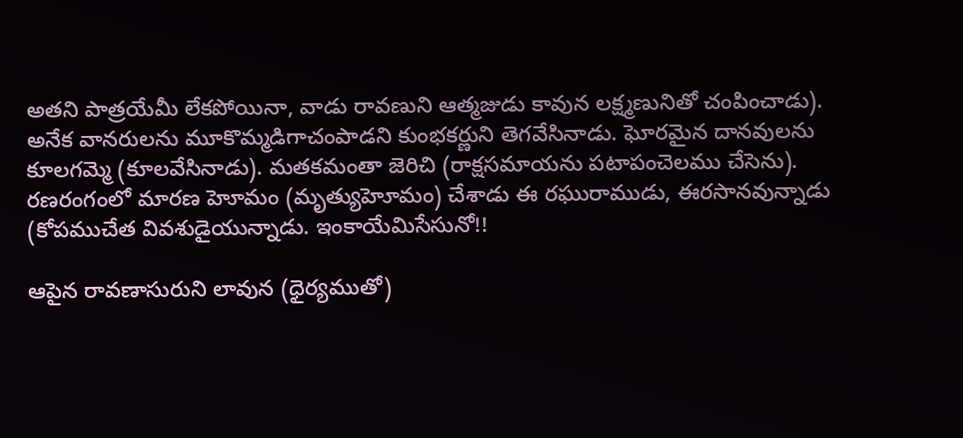అతని పాత్రయేమీ లేకపోయినా, వాడు రావణుని ఆత్మజుడు కావున లక్ష్మణునితో చంపించాడు). అనేక వానరులను మూకొమ్మడిగాచంపాడని కుంభకర్ణుని తెగవేసినాడు. ఘోరమైన దానవులను కూలగమ్మె (కూలవేసినాడు). మతకమంతా జెరిచి (రాక్షసమాయను పటాపంచెలము చేసెను). రణరంగంలో మారణ హెూమం (మృత్యుహెూమం) చేశాడు ఈ రఘురాముడు, ఈరసానవున్నాడు (కోపముచేత వివశుడైయున్నాడు. ఇంకాయేమిసేసునో!!

ఆపైన రావణాసురుని లావున (ధైర్యముతో)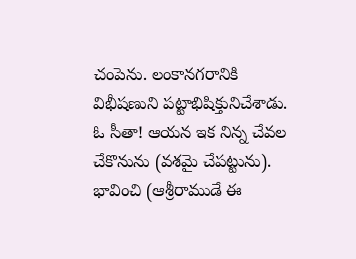చంపెను. లంకానగరానికి విభీషణుని పట్టాభిషిక్తునిచేశాడు. ఓ సీతా! ఆయన ఇక నిన్న చేవల చేకొనును (వశమై చేపట్టును). భావించి (ఆశ్రీరాముడే ఈ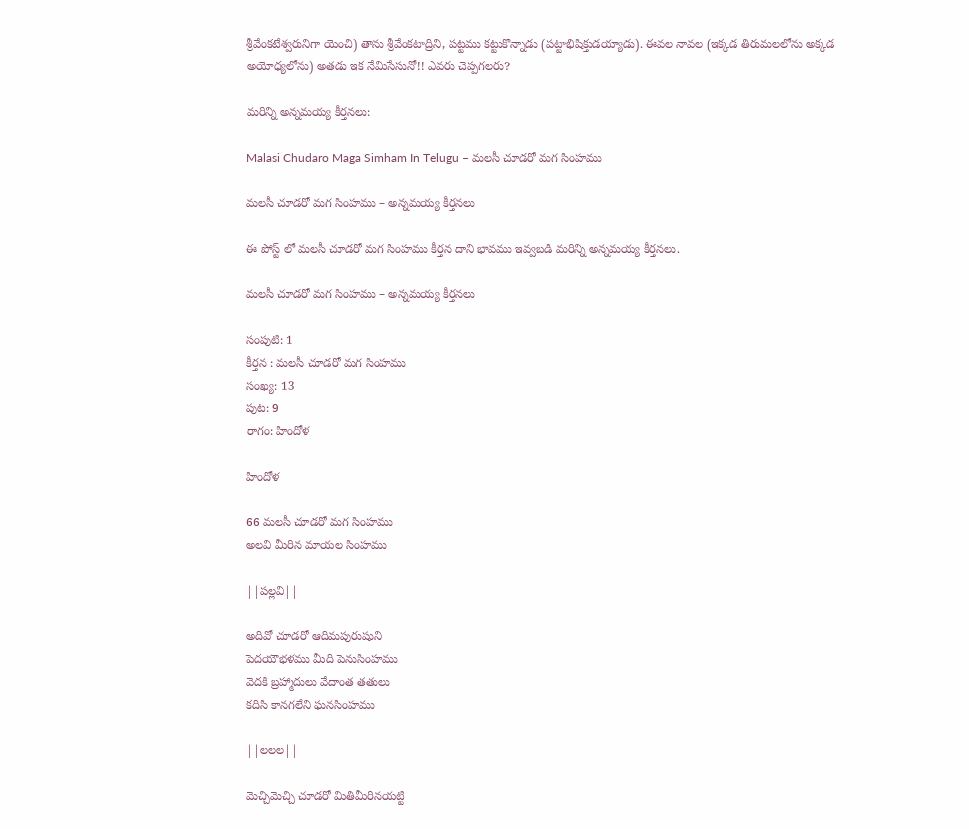శ్రీవేంకటేశ్వరునిగా యెంచి) తాను శ్రీవేంకటాద్రిని, పట్టము కట్టుకొన్నాడు (పట్టాభిషిక్తుడయ్యాడు). ఈవల నావల (ఇక్కడ తిరుమలలోను అక్కడ అయోధ్యలోను) అతడు ఇక నేమిసేసునో!! ఎవరు చెప్పగలరు?

మరిన్ని అన్నమయ్య కీర్తనలు:

Malasi Chudaro Maga Simham In Telugu – మలసీ చూడరో మగ సింహము

మలసీ చూడరో మగ సింహము – అన్నమయ్య కీర్తనలు

ఈ పోస్ట్ లో మలసీ చూడరో మగ సింహము కీర్తన దాని భావము ఇవ్వబడి మరిన్ని అన్నమయ్య కీర్తనలు.

మలసీ చూడరో మగ సింహము – అన్నమయ్య కీర్తనలు

సంపుటి: 1
కీర్తన : మలసీ చూడరో మగ సింహము
సంఖ్య: 13
పుట: 9
రాగం: హిందోళ

హిందోళ

66 మలసీ చూడరో మగ సింహము
అలవి మీరిన మాయల సింహము

||పల్లవి||

అదివో చూడరో ఆదిమపురుషుని
పెదయౌభళము మీది పెనుసింహము
వెదకి బ్రహ్మాదులు వేదాంత తతులు
కదిసి కానగలేని ఘనసింహము

||లలల||

మెచ్చిమెచ్చి చూడరో మితిమీరినయట్టి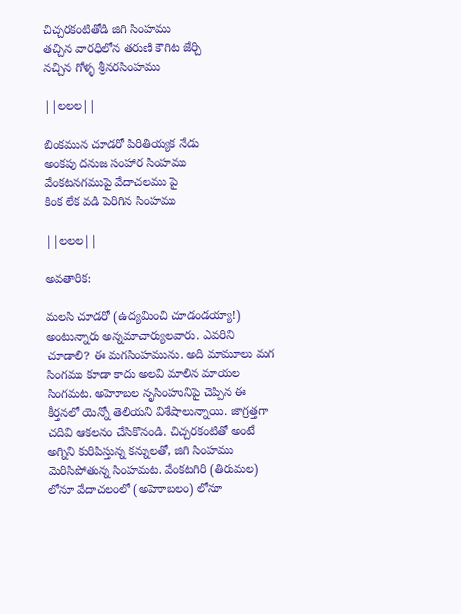చిచ్చరకంటితోడి జిగి సింహము
తచ్చిన వారధిలోన తరుణి కౌగిట జేర్చి
నచ్చిన గోళ్ళ శ్రీనరసింహము

||లలల||

బింకమున చూడరో పిరితియ్యక నేడు
అంకపు దనుజ సంహార సింహము
వేంకటనగముపై వేదాచలము పై
కింక లేక వడి పెరిగిన సింహము

||లలల||

అవతారిక:

మలసి చూడరో (ఉద్యమించి చూడండయ్యా!) అంటున్నారు అన్నమాచార్యులవారు. ఎవరిని చూడాలి? ఈ మగసింహమును. అది మామూలు మగ సింగము కూడా కాదు అలవి మాలిన మాయల సింగమట. అహెూబల నృసింహునిపై చెప్పిన ఈ కీర్తనలో యెన్నో తెలియని విశేషాలున్నాయి. జాగ్రత్తగా చదివి ఆకలనం చేసికొనండి. చిచ్చరకంటితో అంటే అగ్నిని కురిపిస్తున్న కన్నులతో, జిగి సింహము మెరిసిపోతున్న సింహమట. వేంకటగిరి (తిరుమల) లోనూ వేదాచలంలో (అహెూబలం) లోనూ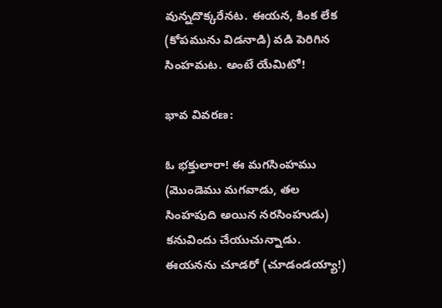వున్నదొక్కరేనట. ఈయన, కింక లేక (కోపమును విడనాడి) వడి పెరిగిన సింహమట. అంటే యేమిటో!

భావ వివరణ:

ఓ భక్తులారా! ఈ మగసింహము (మొండెము మగవాడు, తల సింహపుది అయిన నరసింహుడు) కనువిందు చేయుచున్నాడు. ఈయనను చూడరో (చూడండయ్యా!)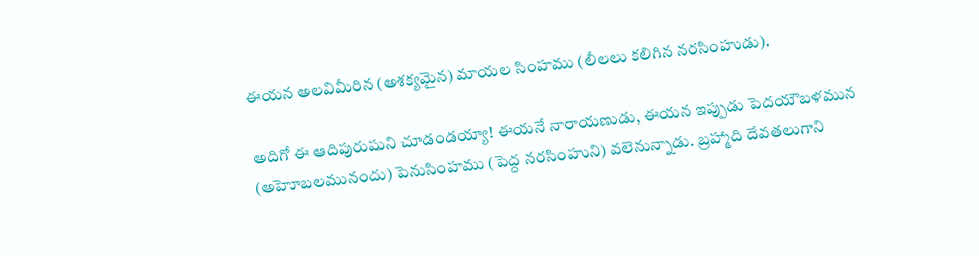ఈయన అలవిమీరిన (అశక్యమైన) మాయల సింహము (లీలలు కలిగిన నరసింహుడు).

అదిగో ఈ ఆదిపురుషుని చూడండయ్యా! ఈయనే నారాయణుడు, ఈయన ఇప్పుడు పెదయౌబళమున (అహెూబలమునందు) పెనుసింహము (పెద్ద నరసింహుని) వలెనున్నాడు. బ్రహ్మాది దేవతలుగాని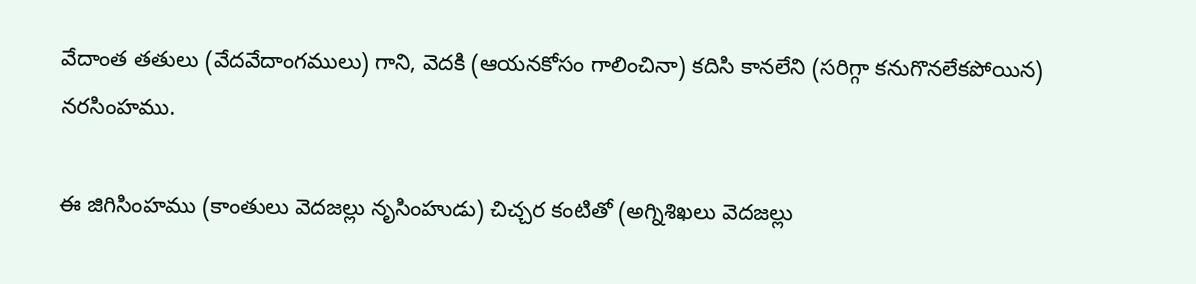వేదాంత తతులు (వేదవేదాంగములు) గాని, వెదకి (ఆయనకోసం గాలించినా) కదిసి కానలేని (సరిగ్గా కనుగొనలేకపోయిన) నరసింహము.

ఈ జిగిసింహము (కాంతులు వెదజల్లు నృసింహుడు) చిచ్చర కంటితో (అగ్నిశిఖలు వెదజల్లు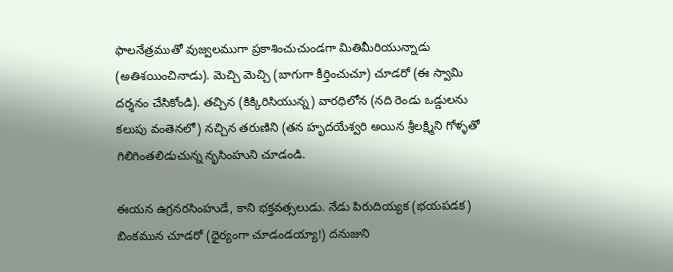ఫాలనేత్రముతో వుజ్వలముగా ప్రకాశించుచుండగా మితిమీరియున్నాడు (అతిశయించినాడు). మెచ్చి మెచ్చి (బాగుగా కీర్తించుచూ) చూడరో (ఈ స్వామి దర్శనం చేసికోండి). తచ్చిన (కిక్కిరిసియున్న) వారధిలోన (నది రెండు ఒడ్డులను కలుపు వంతెనలో) నచ్చిన తరుణిని (తన హృదయేశ్వరి అయిన శ్రీలక్ష్మిని గోళ్ళతో గిలిగింతలిడుచున్న నృసింహుని చూడండి.

ఈయన ఉగ్రనరసింహుడే, కాని భక్తవత్సలుడు. నేడు పిరుదియ్యక (భయపడక) బింకమున చూడరో (ధైర్యంగా చూడండయ్యా!) దనుజుని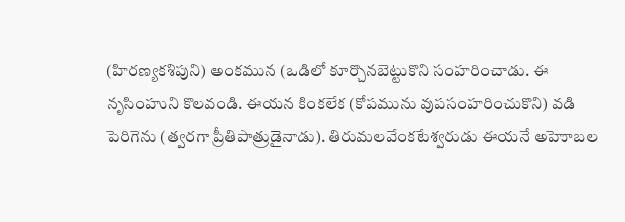(హిరణ్యకశిపుని) అంకమున (ఒడిలో కూర్చొనబెట్టుకొని సంహరించాడు. ఈ నృసింహుని కొలవండి. ఈయన కింకలేక (కోపమును వుపసంహరించుకొని) వడి పెరిగెను (త్వరగా ప్రీతిపాత్రుడైనాడు). తిరుమలవేంకటేశ్వరుడు ఈయనే అహెూబల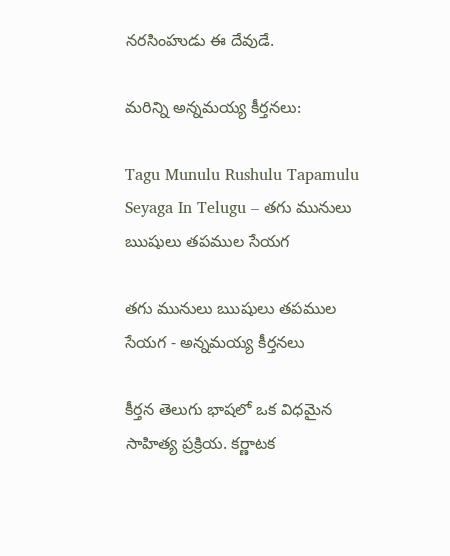నరసింహుడు ఈ దేవుడే.

మరిన్ని అన్నమయ్య కీర్తనలు:

Tagu Munulu Rushulu Tapamulu Seyaga In Telugu – తగు మునులు ఋషులు తపముల సేయగ

తగు మునులు ఋషులు తపముల సేయగ - అన్నమయ్య కీర్తనలు

కీర్తన తెలుగు భాషలో ఒక విధమైన సాహిత్య ప్రక్రియ. కర్ణాటక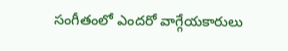సంగీతంలో ఎందరో వాగ్గేయకారులు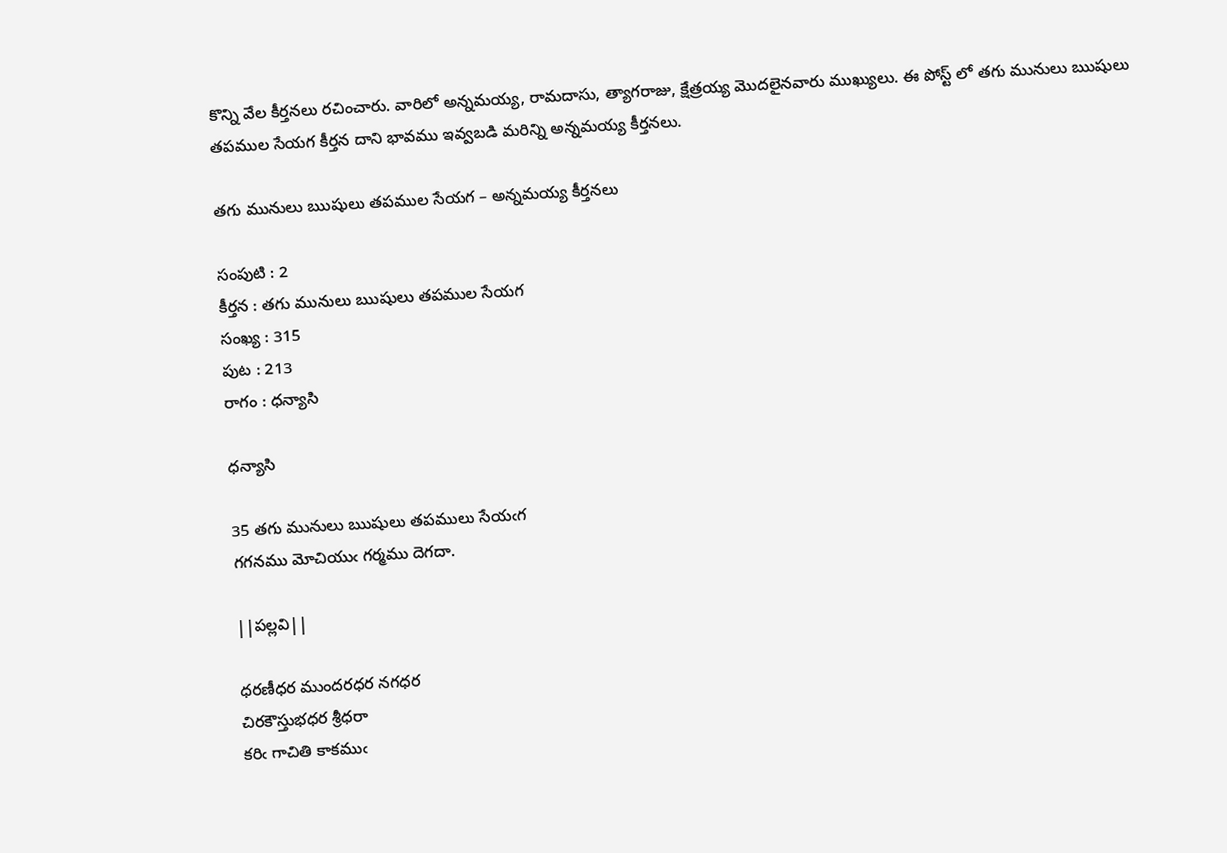కొన్ని వేల కీర్తనలు రచించారు. వారిలో అన్నమయ్య, రామదాసు, త్యాగరాజు, క్షేత్రయ్య మొదలైనవారు ముఖ్యులు. ఈ పోస్ట్ లో తగు మునులు ఋషులు తపముల సేయగ కీర్తన దాని భావము ఇవ్వబడి మరిన్ని అన్నమయ్య కీర్తనలు.

తగు మునులు ఋషులు తపముల సేయగ – అన్నమయ్య కీర్తనలు

సంపుటి : 2
కీర్తన : తగు మునులు ఋషులు తపముల సేయగ
సంఖ్య : 315
పుట : 213
రాగం : ధన్యాసి

ధన్యాసి

35 తగు మునులు ఋషులు తపములు సేయఁగ
గగనము మోచియుఁ గర్మము దెగదా.

||పల్లవి||

ధరణీధర ముందరధర నగధర
చిరకౌస్తుభధర శ్రీధరా
కరిఁ గాచితి కాకముఁ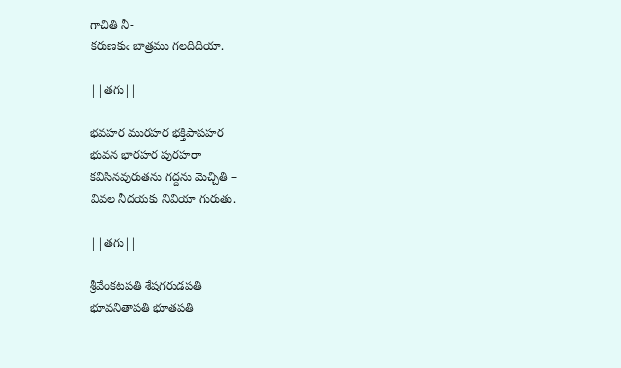గాచితి నీ-
కరుణకుఁ బాత్రము గలదిదియా.

||తగు||

భవహర మురహర భక్తిపాపహర
భువన భారహర పురహరా
కవిసినవురుతను గద్దను మెచ్చితి –
వివల నీదయకు నివియా గురుతు.

||తగు||

శ్రీవేంకటపతి శేషగరుడపతి
భూవనితాపతి భూతపతి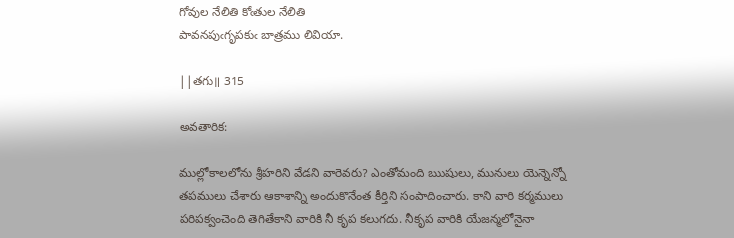గోవుల నేలితి కోఁతుల నేలితి
పావనపుఁగృపకుఁ బాత్రము లివియా.

||తగు॥ 315

అవతారిక:

ముల్లోకాలలోను శ్రీహరిని వేడని వారెవరు? ఎంతోమంది ఋషులు, మునులు యెన్నెన్నో తపములు చేశారు ఆకాశాన్ని అందుకొనేంత కీర్తిని సంపాదించారు. కాని వారి కర్మములు పరిపక్వంచెంది తెగితేకాని వారికి నీ కృప కలుగదు. నీకృప వారికి యేజన్మలోనైనా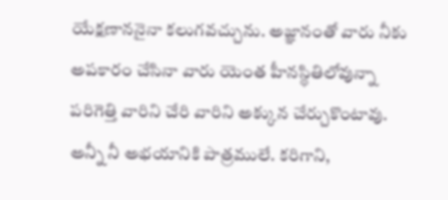యేక్షణాననైనా కలుగవచ్చును. అజ్ఞానంతో వారు నీకు అపకారం చేసినా వారు యెంత హీనస్థితిలోవున్నా పరిగెత్తి వారిని చేరి వారిని అక్కున చేర్చుకొంటావు. అన్నీ నీ అభయానికి పాత్రములే. కరిగాని,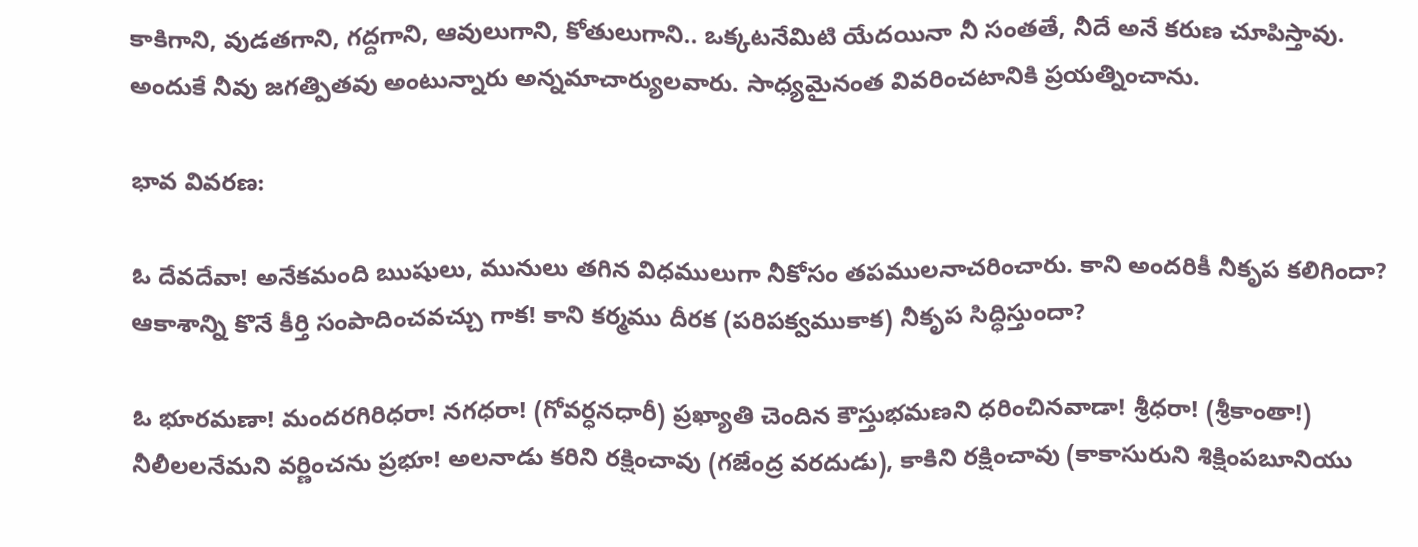కాకిగాని, వుడతగాని, గద్దగాని, ఆవులుగాని, కోతులుగాని.. ఒక్కటనేమిటి యేదయినా నీ సంతతే, నీదే అనే కరుణ చూపిస్తావు. అందుకే నీవు జగత్పితవు అంటున్నారు అన్నమాచార్యులవారు. సాధ్యమైనంత వివరించటానికి ప్రయత్నించాను.

భావ వివరణ:

ఓ దేవదేవా! అనేకమంది ఋషులు, మునులు తగిన విధములుగా నీకోసం తపములనాచరించారు. కాని అందరికీ నీకృప కలిగిందా? ఆకాశాన్ని కొనే కీర్తి సంపాదించవచ్చు గాక! కాని కర్మము దీరక (పరిపక్వముకాక) నీకృప సిద్ధిస్తుందా?

ఓ భూరమణా! మందరగిరిధరా! నగధరా! (గోవర్ధనధారీ) ప్రఖ్యాతి చెందిన కౌస్తుభమణని ధరించినవాడా! శ్రీధరా! (శ్రీకాంతా!) నీలీలలనేమని వర్ణించను ప్రభూ! అలనాడు కరిని రక్షించావు (గజేంద్ర వరదుడు), కాకిని రక్షించావు (కాకాసురుని శిక్షింపబూనియు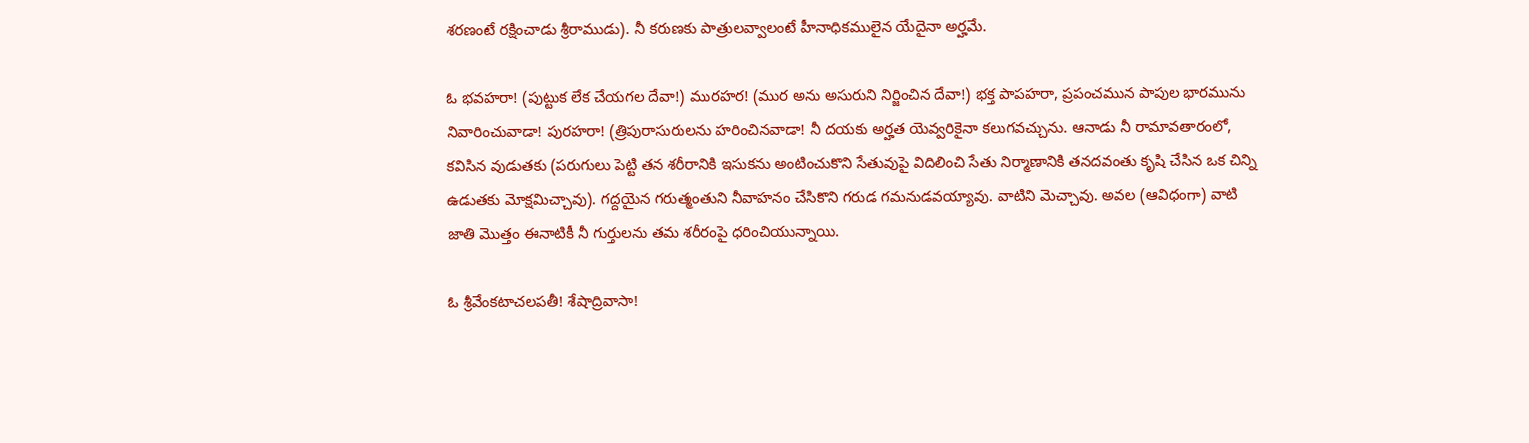శరణంటే రక్షించాడు శ్రీరాముడు). నీ కరుణకు పాత్రులవ్వాలంటే హీనాధికములైన యేదైనా అర్హమే.

ఓ భవహరా! (పుట్టుక లేక చేయగల దేవా!) మురహర! (ముర అను అసురుని నిర్జించిన దేవా!) భక్త పాపహరా, ప్రపంచమున పాపుల భారమును నివారించువాడా! పురహరా! (త్రిపురాసురులను హరించినవాడా! నీ దయకు అర్హత యెవ్వరికైనా కలుగవచ్చును. ఆనాడు నీ రామావతారంలో, కవిసిన వుడుతకు (పరుగులు పెట్టి తన శరీరానికి ఇసుకను అంటించుకొని సేతువుపై విదిలించి సేతు నిర్మాణానికి తనదవంతు కృషి చేసిన ఒక చిన్ని ఉడుతకు మోక్షమిచ్చావు). గద్దయైన గరుత్మంతుని నీవాహనం చేసికొని గరుడ గమనుడవయ్యావు. వాటిని మెచ్చావు. అవల (ఆవిధంగా) వాటి జాతి మొత్తం ఈనాటికీ నీ గుర్తులను తమ శరీరంపై ధరించియున్నాయి.

ఓ శ్రీవేంకటాచలపతీ! శేషాద్రివాసా!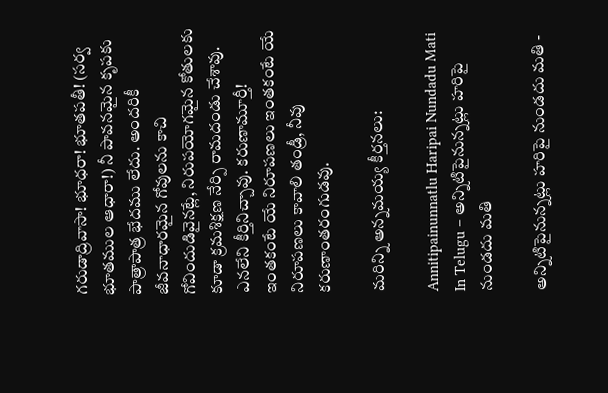గరుడాద్రివాసా! భూధరా! భూతపతీ! (సర్వ భూతముల ఆధారా!) నీ పావనమైన కృపకు పాత్రాపాత్ర భేదము లేదు. అందరికీ జీవనాధారమైన గోవులను కాచి గోవిందుడివైనట్లే, నిరుపయోగమైన కోతులకు కూడా క్రమశిక్షణ నేర్పి రామదండు చేశావు. ఎనలేని కీర్తినిచ్చావు. కరుణామూర్తీ! ఇంతకంటే యే నిరూపణలు ఇంతకంటే యే నిరూపణలు కావాలి తండ్రీ, నీవు కరుణాంతరంగుడవు.

మరిన్ని అన్నమయ్య కీర్తనలు:

Annitipainunnatlu Haripai Nundadu Mati In Telugu – అన్నిటిపైనున్నట్లు హరిపై నుండదు మతి

అన్నిటిపైనున్నట్లు హరిపై నుండదు మతి -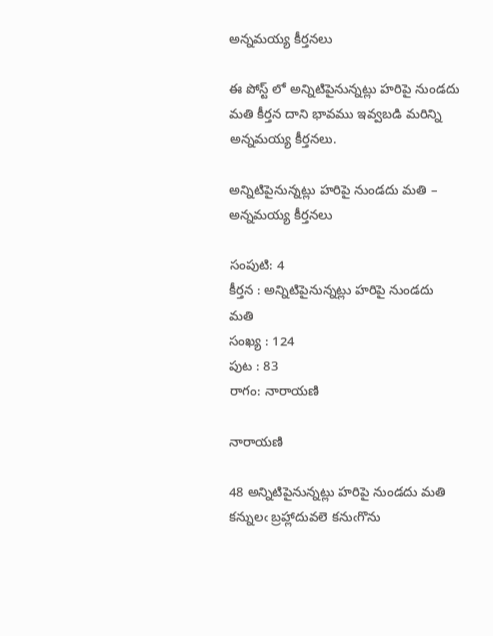అన్నమయ్య కీర్తనలు

ఈ పోస్ట్ లో అన్నిటిపైనున్నట్లు హరిపై నుండదు మతి కీర్తన దాని భావము ఇవ్వబడి మరిన్ని అన్నమయ్య కీర్తనలు.

అన్నిటిపైనున్నట్లు హరిపై నుండదు మతి – అన్నమయ్య కీర్తనలు

సంపుటి: 4
కీర్తన : అన్నిటిపైనున్నట్లు హరిపై నుండదు మతి
సంఖ్య : 124
పుట : 83
రాగం: నారాయణి

నారాయణి

48 అన్నిటిపైనున్నట్లు హరిపై నుండదు మతి
కన్నులఁ బ్రహ్లాదువలె కనుఁగొను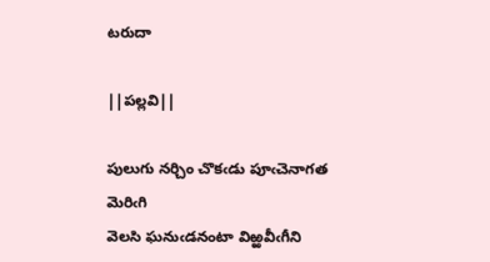టరుదా

||పల్లవి||

పులుగు నర్చిం చొకఁడు పూఁచెనాగత మెరిఁగి
వెలసి ఘనుఁడనంటా విఱ్ఱవీఁగీని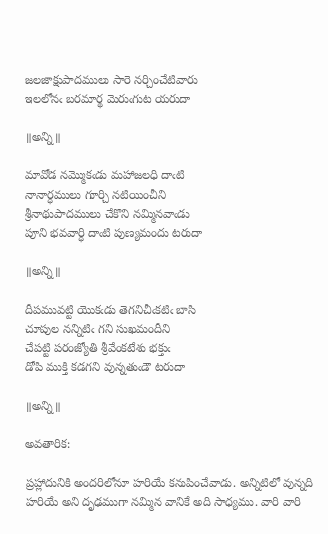జలజాక్షుపాదములు సారె నర్చించేటివారు
ఇలలోనఁ బరమార్థ మెరుఁగుట యరుదా

॥అన్ని॥

మావోడ నమ్మొకఁడు మహాజలధి దాఁటి
నానార్ధములు గూర్చి నటియించీని
శ్రీనాథుపాదములు చేకొని నమ్మినవాఁడు
పూని భవవార్ధి దాఁటి పుణ్యమందు టరుదా

॥అన్ని॥

దీపమువట్టి యొకఁడు తెగనిచీఁకటిఁ బాసి
చూపుల నన్నిటిఁ గని సుఖమందీని
చేపట్టి పరంజ్యోతి శ్రీవేంకటేశు భక్తుఁ
డోపి ముక్తి కడగని వున్నతుఁడౌ టరుదా

॥అన్ని॥

అవతారిక:

ప్రహ్లాదునికి అందరిలోనూ హరియే కనుపించేవాడు. అన్నిటిలో వున్నది హరియే అని దృఢముగా నమ్మిన వానికే అది సాధ్యము. వారి వారి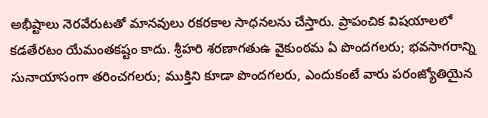అభీష్టాలు నెరవేరుటతో మానవులు రకరకాల సాధనలను చేస్తారు. ప్రాపంచిక విషయాలలో కడతేరటం యేమంతకష్టం కాదు. శ్రీహరి శరణాగతుఉ వైకుంఠమ ఏ పొందగలరు; భవసాగరాన్ని సునాయాసంగా తరించగలరు; ముక్తిని కూడా పొందగలరు, ఎందుకంటే వారు పరంజ్యోతియైన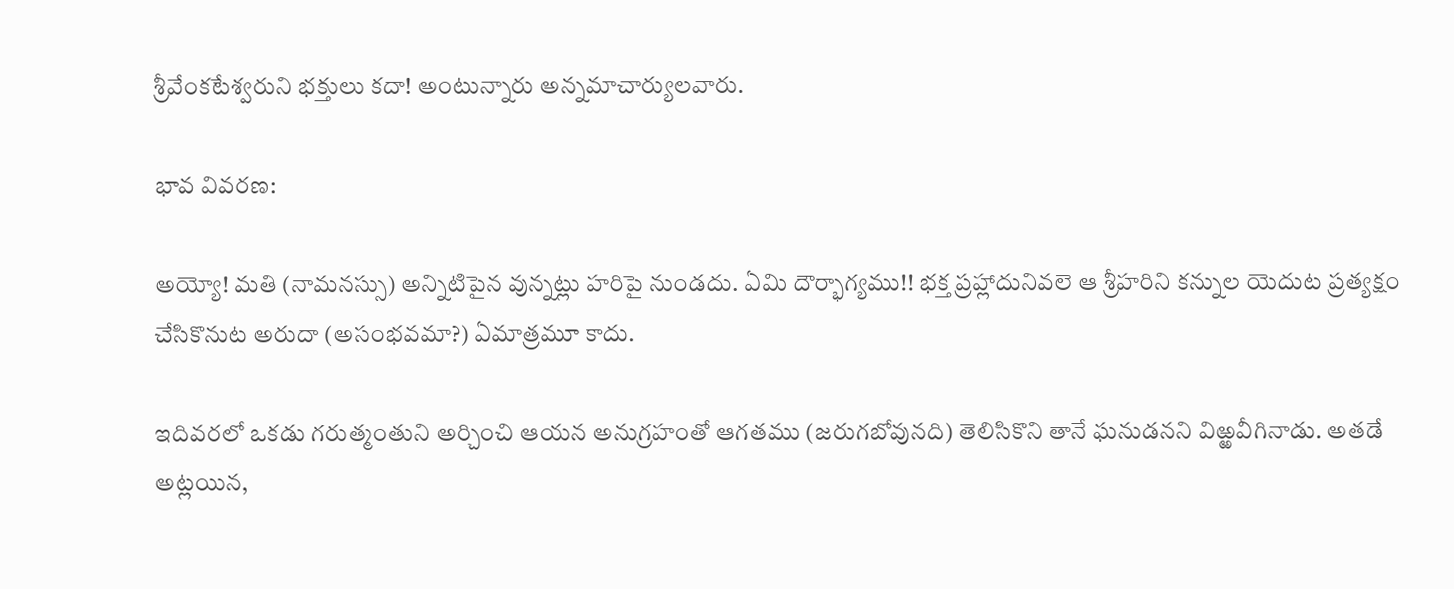శ్రీవేంకటేశ్వరుని భక్తులు కదా! అంటున్నారు అన్నమాచార్యులవారు.

భావ వివరణ:

అయ్యో! మతి (నామనస్సు) అన్నిటిపైన వున్నట్లు హరిపై నుండదు. ఏమి దౌర్భాగ్యము!! భక్త ప్రహ్లాదునివలె ఆ శ్రీహరిని కన్నుల యెదుట ప్రత్యక్షం చేసికొనుట అరుదా (అసంభవమా?) ఏమాత్రమూ కాదు.

ఇదివరలో ఒకడు గరుత్మంతుని అర్చించి ఆయన అనుగ్రహంతో ఆగతము (జరుగబోవునది) తెలిసికొని తానే ఘనుడనని విఱ్ఱవీగినాడు. అతడే అట్లయిన,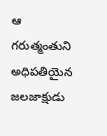ఆ గరుత్మంతుని అధిపతియైన జలజాక్షుడు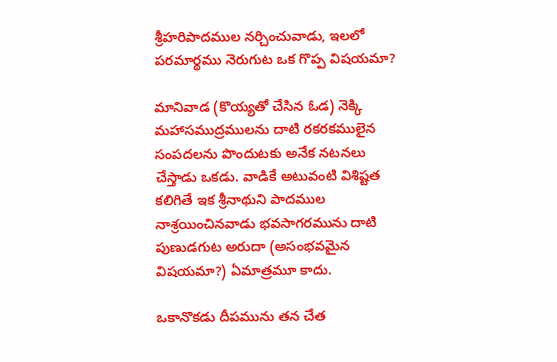శ్రీహరిపాదముల నర్చించువాడు, ఇలలో పరమార్థము నెరుగుట ఒక గొప్ప విషయమా?

మానివాడ (కొయ్యతో చేసిన ఓడ) నెక్కి మహాసముద్రములను దాటి రకరకములైన సంపదలను పొందుటకు అనేక నటనలు చేస్తాడు ఒకడు. వాడికే అటువంటి విశిష్టత కలిగితే ఇక శ్రీనాథుని పాదముల నాశ్రయించినవాడు భవసాగరమును దాటి పుణుడగుట అరుదా (అసంభవమైన విషయమా?) ఏమాత్రమూ కాదు.

ఒకానొకడు దీపమును తన చేత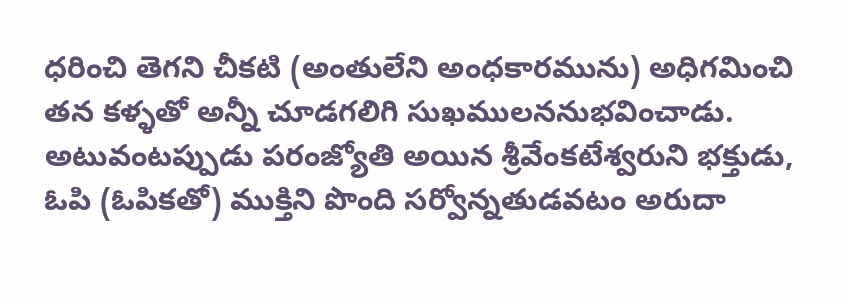ధరించి తెగని చీకటి (అంతులేని అంధకారమును) అధిగమించి తన కళ్ళతో అన్నీ చూడగలిగి సుఖములననుభవించాడు. అటువంటప్పుడు పరంజ్యోతి అయిన శ్రీవేంకటేశ్వరుని భక్తుడు, ఓపి (ఓపికతో) ముక్తిని పొంది సర్వోన్నతుడవటం అరుదా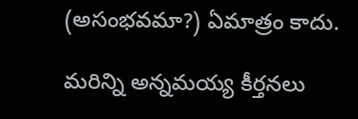(అసంభవమా?) ఏమాత్రం కాదు.

మరిన్ని అన్నమయ్య కీర్తనలు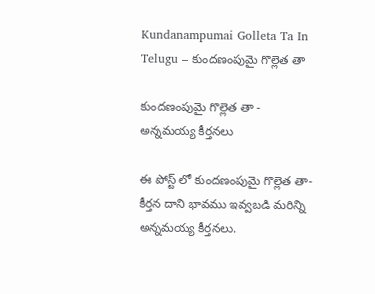Kundanampumai Golleta Ta In Telugu – కుందణంపుమై గొల్లెత తా

కుందణంపుమై గొల్లెత తా - అన్నమయ్య కీర్తనలు

ఈ పోస్ట్ లో కుందణంపుమై గొల్లెత తా- కీర్తన దాని భావము ఇవ్వబడి మరిన్ని అన్నమయ్య కీర్తనలు.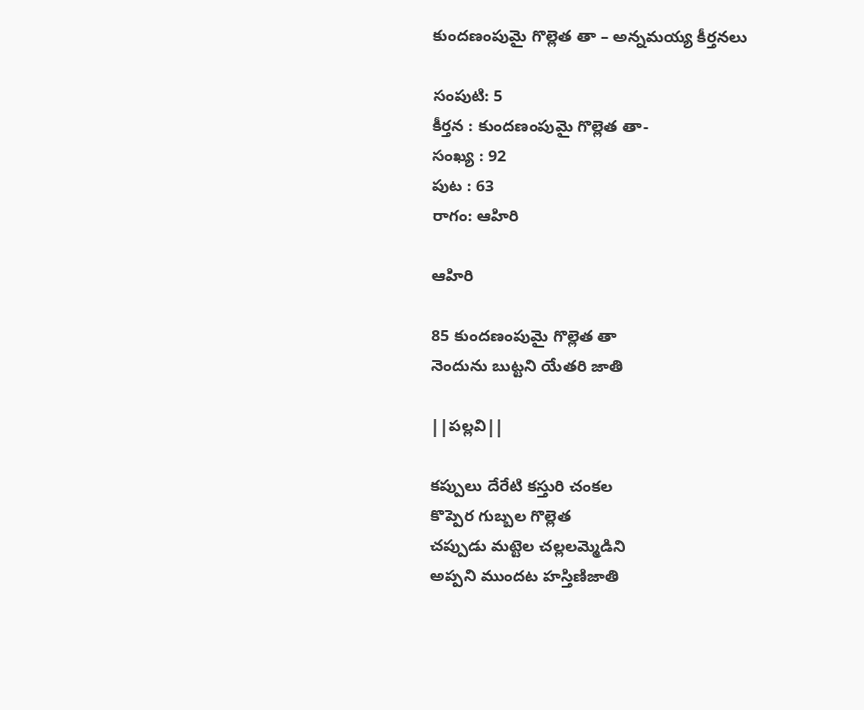కుందణంపుమై గొల్లెత తా – అన్నమయ్య కీర్తనలు

సంపుటి: 5
కీర్తన : కుందణంపుమై గొల్లెత తా-
సంఖ్య : 92
పుట : 63
రాగం: ఆహిరి

ఆహిరి

85 కుందణంపుమై గొల్లెత తా
నెందును బుట్టని యేతరి జాతి

||పల్లవి||

కప్పులు దేరేటి కస్తురి చంకల
కొప్పెర గుబ్బల గొల్లెత
చప్పుడు మట్టెల చల్లలమ్మెడిని
అప్పని ముందట హస్తిణిజాతి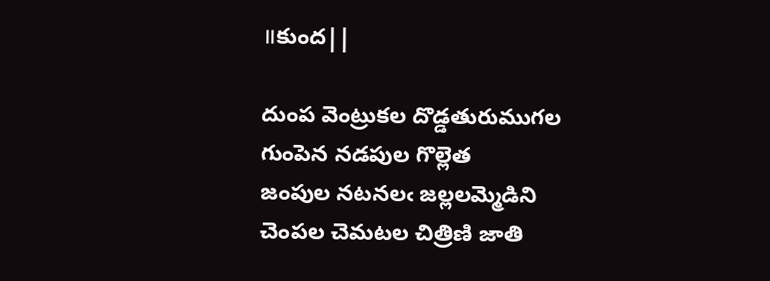॥కుంద||

దుంప వెంట్రుకల దొడ్డతురుముగల
గుంపెన నడపుల గొల్లెత
జంపుల నటనలఁ జల్లలమ్మెడిని
చెంపల చెమటల చిత్రిణి జాతి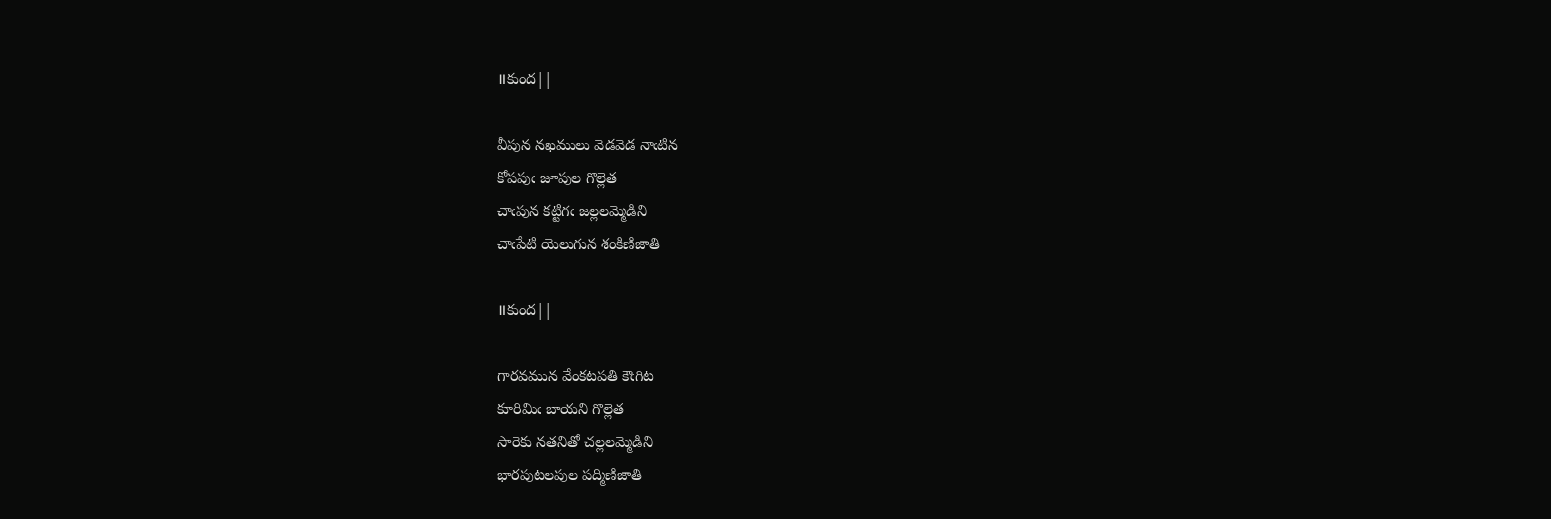॥కుంద||

వీపున నఖములు వెడవెడ నాఁటిన
కోపపుఁ జూపుల గొల్లెత
చాఁపున కట్టిగఁ జల్లలమ్మెడిని
చాఁపేటి యెలుగున శంకిణిజాతి

॥కుంద||

గారవమున వేంకటపతి కౌఁగిట
కూరిమిఁ బాయని గొల్లెత
సారెకు నతనితో చల్లలమ్మెడిని
భారపుటలపుల పద్మిణిజాతి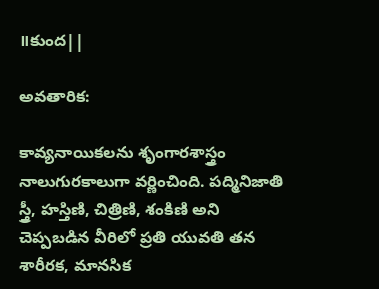॥కుంద||

అవతారిక:

కావ్యనాయికలను శృంగారశాస్త్రం నాలుగురకాలుగా వర్ణించింది. పద్మినిజాతి స్త్రీ, హస్తిణి, చిత్రిణి, శంకిణి అని చెప్పబడిన వీరిలో ప్రతి యువతి తన శారీరక, మానసిక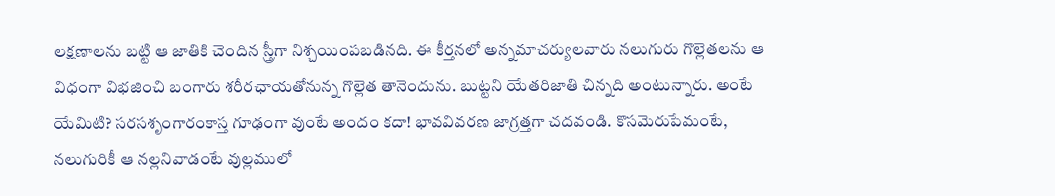లక్షణాలను బట్టి ఆ జాతికి చెందిన స్త్రీగా నిశ్చయింపబడినది. ఈ కీర్తనలో అన్నమాచర్యులవారు నలుగురు గొల్లెతలను ఆ విధంగా విభజించి బంగారు శరీరఛాయతోనున్న గొల్లెత తానెందును. బుట్టని యేతరిజాతి చిన్నది అంటున్నారు. అంటే యేమిటి? సరసశృంగారంకాస్త గూఢంగా వుంటే అందం కదా! భావవివరణ జాగ్రత్తగా చదవండి. కొసమెరుపేమంటే, నలుగురికీ ఆ నల్లనివాడంటే వుల్లములో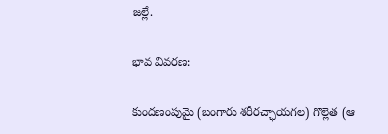జల్లే.

భావ వివరణ:

కుందణంపుమై (బంగారు శరీరచ్ఛాయగల) గొల్లెత (ఆ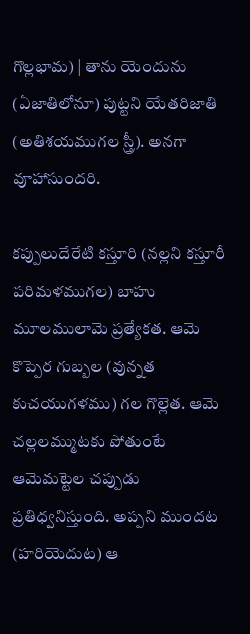గొల్లభామ) | తాను యెందును (ఏజాతిలోనూ) పుట్టని యేతరిజాతి (అతిశయముగల స్త్రీ). అనగా వూహాసుందరి.

కప్పులుదేరేటి కస్తూరి (నల్లని కస్తూరీ పరిమళముగల) బాహు మూలములామె ప్రత్యేకత. ఆమె కొప్పెర గుబ్బల (వున్నత కుచయుగళము) గల గొల్లెత. ఆమె చల్లలమ్ముటకు పోతుంటే ఆమెమట్టెల చప్పుడు ప్రతిధ్వనిస్తుంది. అప్పని ముందట (హరియెదుట) ఆ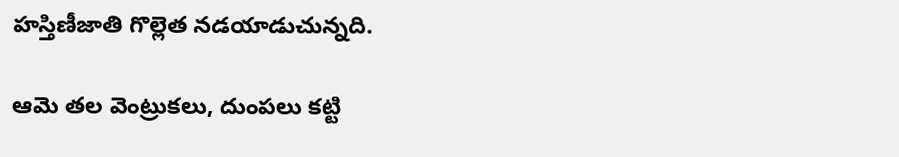హస్తిణీజాతి గొల్లెత నడయాడుచున్నది.

ఆమె తల వెంట్రుకలు, దుంపలు కట్టి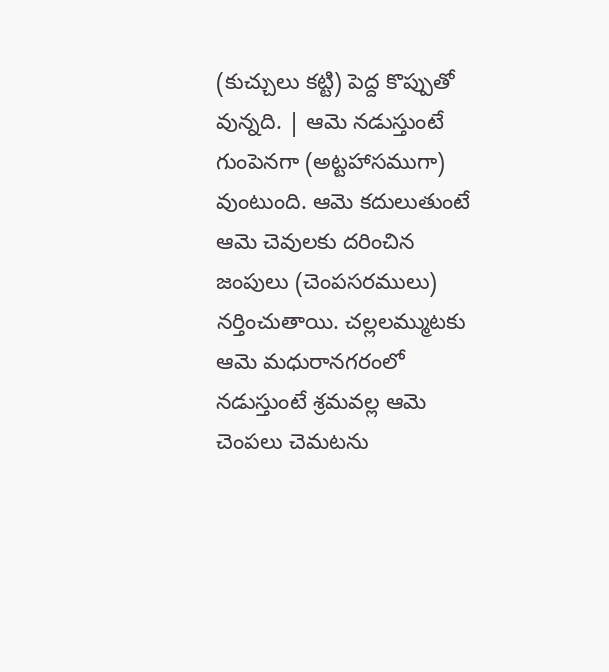(కుచ్చులు కట్టి) పెద్ద కొప్పుతో వున్నది. | ఆమె నడుస్తుంటే గుంపెనగా (అట్టహాసముగా) వుంటుంది. ఆమె కదులుతుంటే ఆమె చెవులకు దరించిన జంపులు (చెంపసరములు) నర్తించుతాయి. చల్లలమ్ముటకు ఆమె మధురానగరంలో నడుస్తుంటే శ్రమవల్ల ఆమె చెంపలు చెమటను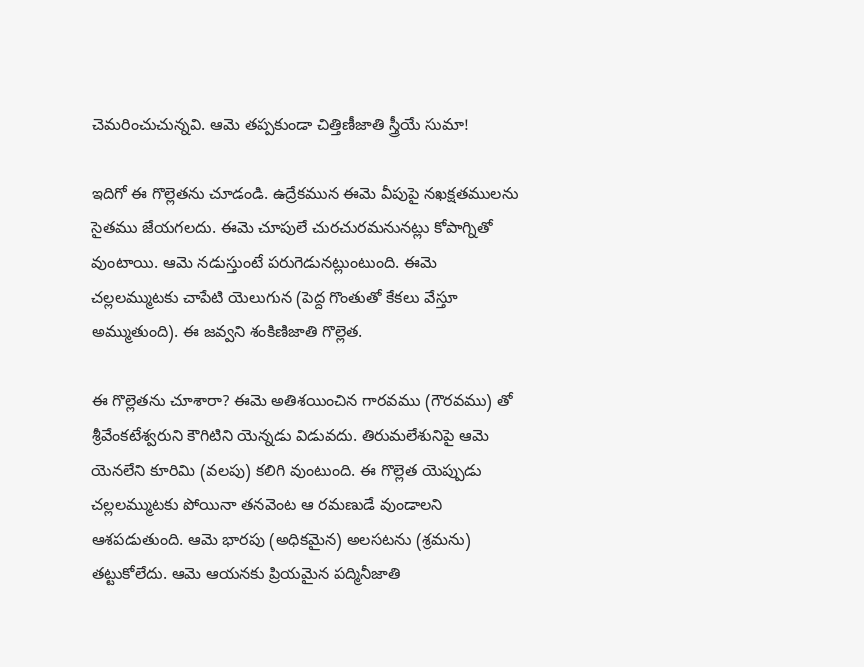చెమరించుచున్నవి. ఆమె తప్పకుండా చిత్తిణీజాతి స్త్రీయే సుమా!

ఇదిగో ఈ గొల్లెతను చూడండి. ఉద్రేకమున ఈమె వీపుపై నఖక్షతములను సైతము జేయగలదు. ఈమె చూపులే చురచురమనునట్లు కోపాగ్నితో వుంటాయి. ఆమె నడుస్తుంటే పరుగెడునట్లుంటుంది. ఈమె చల్లలమ్ముటకు చాపేటి యెలుగున (పెద్ద గొంతుతో కేకలు వేస్తూ అమ్ముతుంది). ఈ జవ్వని శంకిణిజాతి గొల్లెత.

ఈ గొల్లెతను చూశారా? ఈమె అతిశయించిన గారవము (గౌరవము) తో శ్రీవేంకటేశ్వరుని కౌగిటిని యెన్నడు విడువదు. తిరుమలేశునిపై ఆమె యెనలేని కూరిమి (వలపు) కలిగి వుంటుంది. ఈ గొల్లెత యెప్పుడు చల్లలమ్ముటకు పోయినా తనవెంట ఆ రమణుడే వుండాలని ఆశపడుతుంది. ఆమె భారపు (అధికమైన) అలసటను (శ్రమను) తట్టుకోలేదు. ఆమె ఆయనకు ప్రియమైన పద్మినీజాతి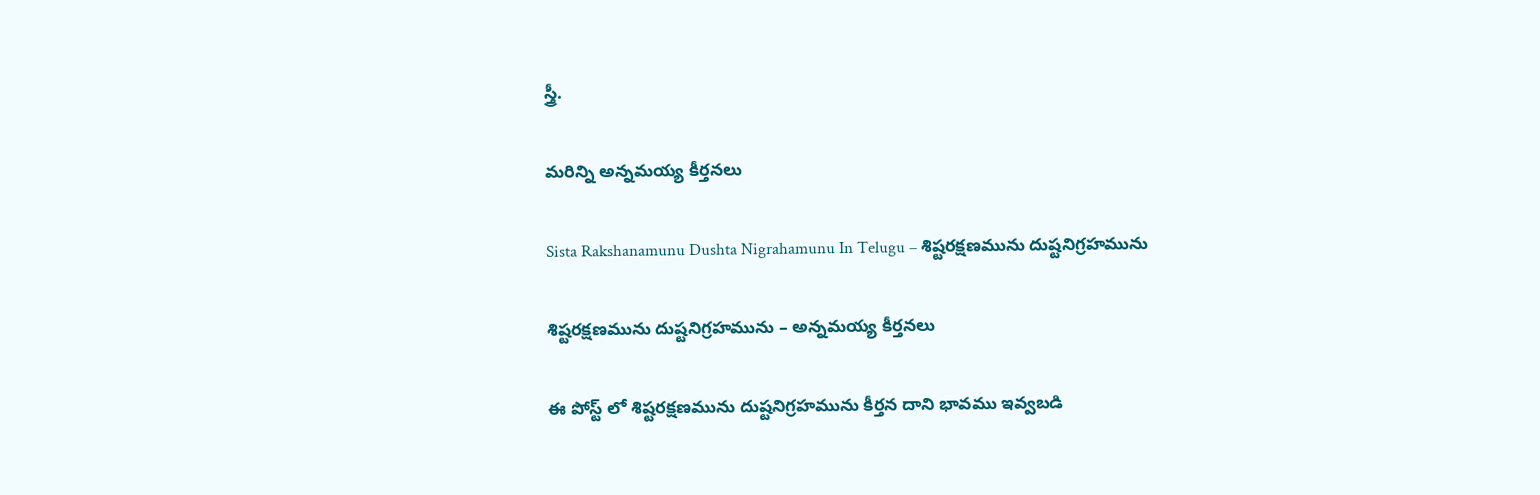స్త్రీ.

మరిన్ని అన్నమయ్య కీర్తనలు

Sista Rakshanamunu Dushta Nigrahamunu In Telugu – శిష్టరక్షణమును దుష్టనిగ్రహమును

శిష్టరక్షణమును దుష్టనిగ్రహమును – అన్నమయ్య కీర్తనలు

ఈ పోస్ట్ లో శిష్టరక్షణమును దుష్టనిగ్రహమును కీర్తన దాని భావము ఇవ్వబడి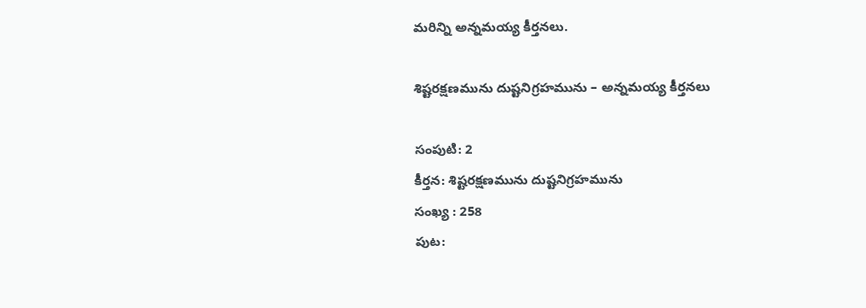మరిన్ని అన్నమయ్య కీర్తనలు.

శిష్టరక్షణమును దుష్టనిగ్రహమును – అన్నమయ్య కీర్తనలు

సంపుటి: 2
కీర్తన: శిష్టరక్షణమును దుష్టనిగ్రహమును
సంఖ్య : 258
పుట: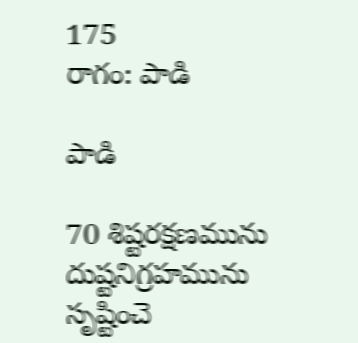175
రాగం: పాడి

పాడి

70 శిష్టరక్షణమును దుష్టనిగ్రహమును
సృష్టించె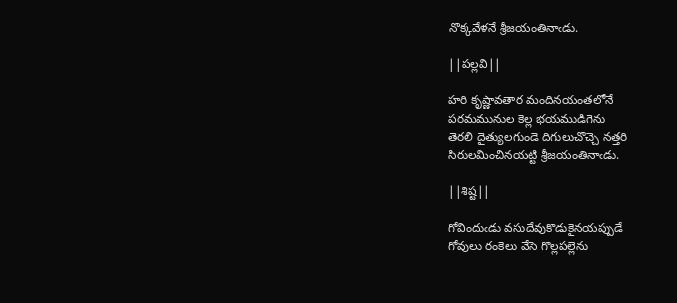నొక్కవేళనే శ్రీజయంతినాఁడు.

||పల్లవి||

హరి కృష్ణావతార మందినయంతలోనే
పరమమునుల కెల్ల భయముడిగెను
తెరలి దైత్యులగుండె దిగులుచొచ్చె నత్తరి
సిరులమించినయట్టి శ్రీజయంతినాఁడు.

||శిష్ట||

గోవిందుఁడు వసుదేవుకొడుకైనయప్పుడే
గోవులు రంకెలు వేసె గొల్లపల్లెను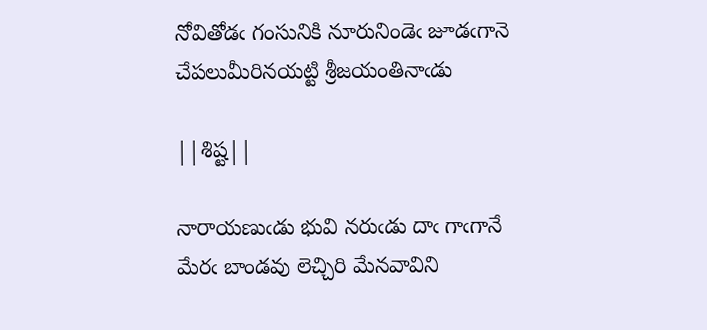నోవితోడఁ గంసునికి నూరునిండెఁ జూడఁగానె
చేపలుమీరినయట్టి శ్రీజయంతినాఁడు

||శిష్ట||

నారాయణుఁడు భువి నరుఁడు దాఁ గాఁగానే
మేరఁ బాండవు లెచ్చిరి మేనవావిని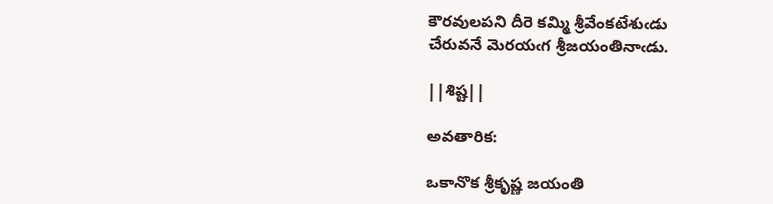కౌరవులపని దీరె కమ్మి శ్రీవేంకటేశుఁడు
చేరువనే మెరయఁగ శ్రీజయంతినాఁడు.

||శిష్ట||

అవతారిక:

ఒకానొక శ్రీకృష్ణ జయంతి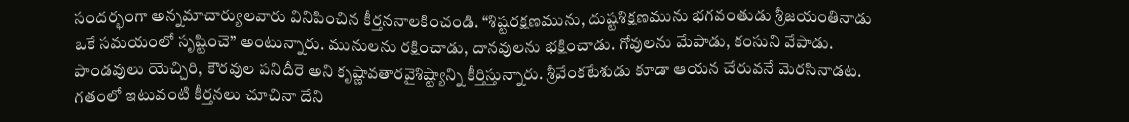సందర్భంగా అన్నమాచార్యులవారు వినిపించిన కీర్తననాలకించండి. “శిష్టరక్షణమును, దుష్టశిక్షణమును భగవంతుడు శ్రీజయంతినాడు ఒకే సమయంలో సృష్టించె” అంటున్నారు. మునులను రక్షించాడు, దానవులను భక్షించాడు. గోవులను మేపాడు, కంసుని వేపాడు. పాండవులు యెచ్చిరి, కౌరవుల పనిదీరె అని కృష్ణావతారవైశిష్ట్యాన్ని కీర్తిస్తున్నారు. శ్రీవేంకటేశుడు కూడా ఆయన చేరువనే మెరసినాడట. గతంలో ఇటువంటి కీర్తనలు చూచినా దేని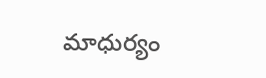మాధుర్యం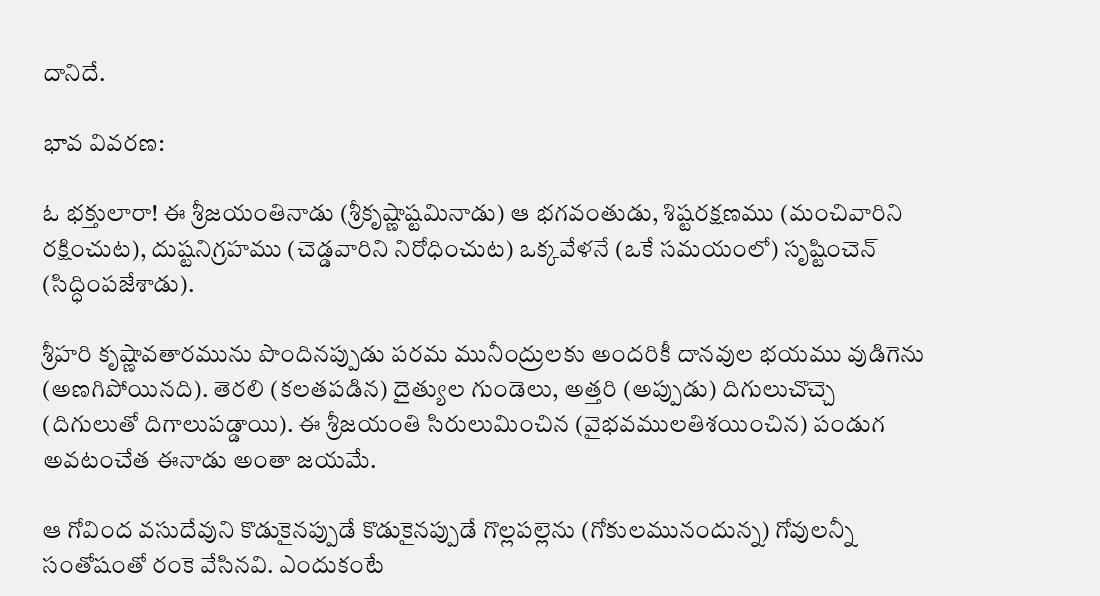దానిదే.

భావ వివరణ:

ఓ భక్తులారా! ఈ శ్రీజయంతినాడు (శ్రీకృష్ణాష్టమినాడు) ఆ భగవంతుడు, శిష్టరక్షణము (మంచివారిని రక్షించుట), దుష్టనిగ్రహము (చెడ్డవారిని నిరోధించుట) ఒక్కవేళనే (ఒకే సమయంలో) సృష్టించెన్ (సిద్ధింపజేశాడు).

శ్రీహరి కృష్ణావతారమును పొందినప్పుడు పరమ మునీంద్రులకు అందరికీ దానవుల భయము వుడిగెను (అణగిపోయినది). తెరలి (కలతపడిన) దైత్యుల గుండెలు, అత్తరి (అప్పుడు) దిగులుచొచ్చె (దిగులుతో దిగాలుపడ్డాయి). ఈ శ్రీజయంతి సిరులుమించిన (వైభవములతిశయించిన) పండుగ అవటంచేత ఈనాడు అంతా జయమే.

ఆ గోవింద వసుదేవుని కొడుకైనప్పుడే కొడుకైనప్పుడే గొల్లపల్లెను (గోకులమునందున్న) గోవులన్నీ సంతోషంతో రంకె వేసినవి. ఎందుకంటే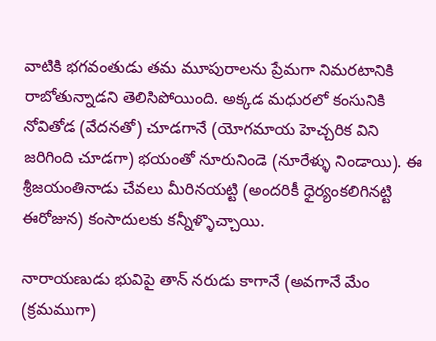వాటికి భగవంతుడు తమ మూపురాలను ప్రేమగా నిమరటానికి రాబోతున్నాడని తెలిసిపోయింది. అక్కడ మధురలో కంసునికి నోవితోడ (వేదనతో) చూడగానే (యోగమాయ హెచ్చరిక విని జరిగింది చూడగా) భయంతో నూరునిండె (నూరేళ్ళు నిండాయి). ఈ శ్రీజయంతినాడు చేవలు మీరినయట్టి (అందరికీ ధైర్యంకలిగినట్టి ఈరోజున) కంసాదులకు కన్నీళ్ళొచ్చాయి.

నారాయణుడు భువిపై తాన్ నరుడు కాగానే (అవగానే మేం (క్రమముగా)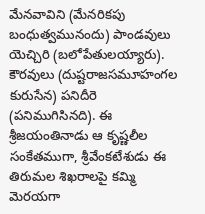మేనవావిని (మేనరికపు బంధుత్వమునందు) పాండవులు యెచ్చిరి (బలోపేతులయ్యారు). కౌరవులు (దుష్టరాజసమూహంగల కురుసేన) పనిదీరె (పనిముగిసినది). ఈ శ్రీజయంతినాడు ఆ కృష్ణలీల సంకేతముగా, శ్రీవేంకటేశుడు ఈ తిరుమల శిఖరాలపై కమ్మి మెరయగా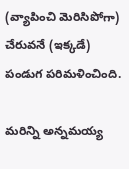(వ్యాపించి మెరిసిపోగా) చేరువనే (ఇక్కడే) పండుగ పరిమళించింది.

మరిన్ని అన్నమయ్య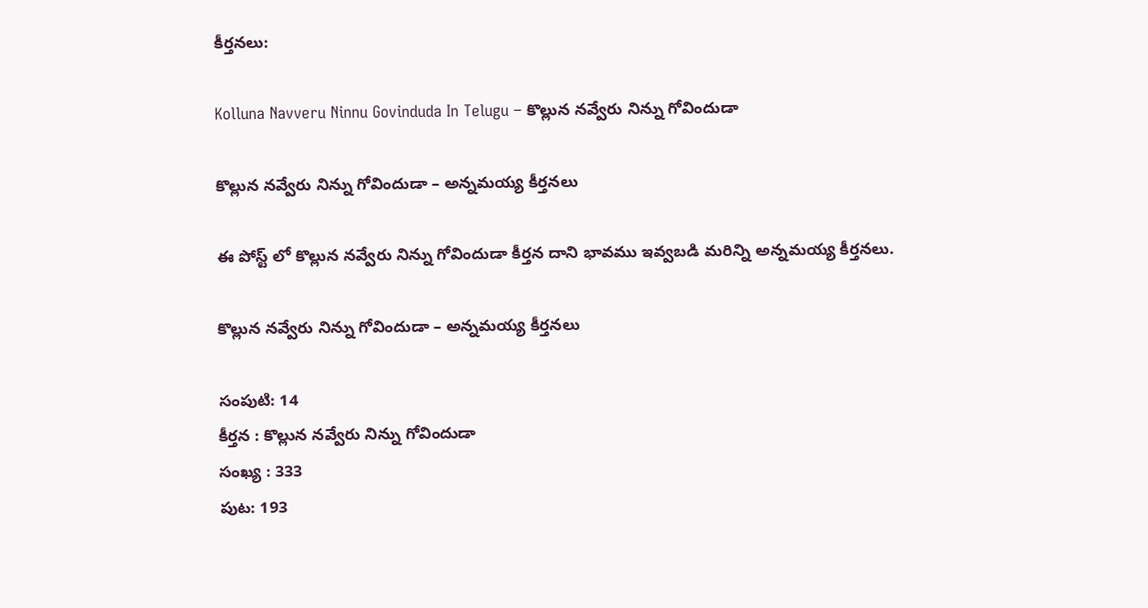కీర్తనలు:

Kolluna Navveru Ninnu Govinduda In Telugu – కొల్లున నవ్వేరు నిన్ను గోవిందుడా

కొల్లున నవ్వేరు నిన్ను గోవిందుడా – అన్నమయ్య కీర్తనలు

ఈ పోస్ట్ లో కొల్లున నవ్వేరు నిన్ను గోవిందుడా కీర్తన దాని భావము ఇవ్వబడి మరిన్ని అన్నమయ్య కీర్తనలు.

కొల్లున నవ్వేరు నిన్ను గోవిందుడా – అన్నమయ్య కీర్తనలు

సంపుటి: 14
కీర్తన : కొల్లున నవ్వేరు నిన్ను గోవిందుడా
సంఖ్య : 333
పుట: 193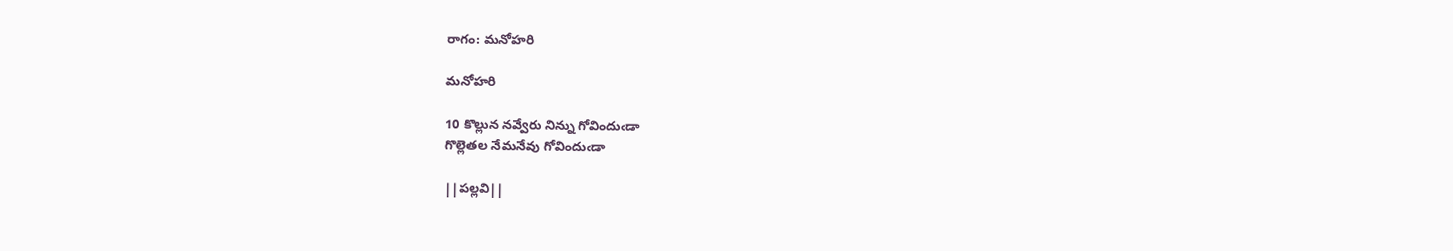రాగం: మనోహరి

మనోహరి

10 కొల్లున నవ్వేరు నిన్ను గోవిందుఁడా
గొల్లెతల నేమనేవు గోవిందుఁడా

||పల్లవి||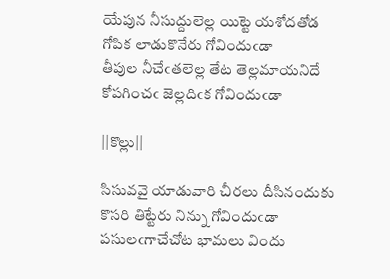యేపున నీసుద్దులెల్ల యిట్టె యశోదతోడ
గోపిక లాడుకొనేరు గోవిందుఁడా
తీపుల నీచేఁతలెల్ల తేట తెల్లమాయనిదే
కోపగించఁ జెల్లదిఁక గోవిందుఁడా

||కొల్లు||

సిసువవై యాడువారి చీరలు దీసినందుకు
కొసరి తిట్టేరు నిన్ను గోవిందుఁడా
పసులఁగాచేచోట భామలు విందు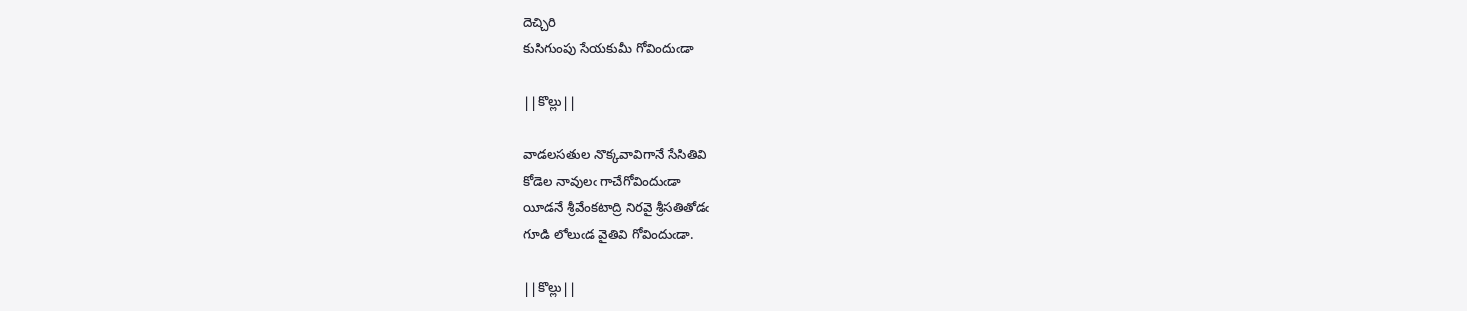దెచ్చిరి
కుసిగుంపు సేయకుమీ గోవిందుఁడా

||కొల్లు||

వాడలసతుల నొక్కవావిగానే సేసితివి
కోడెల నావులఁ గాచేగోవిందుఁడా
యీడనే శ్రీవేంకటాద్రి నిరవై శ్రీసతితోడఁ
గూడి లోలుఁడ వైతివి గోవిందుఁడా.

||కొల్లు||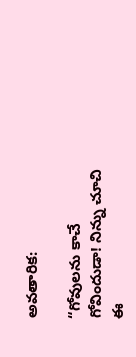అవతారిక:

“గోవులను కాచే గోవిందుడా! నిన్ను చూచి ఈ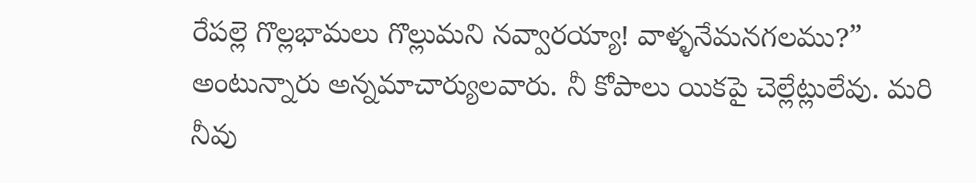రేపల్లె గొల్లభామలు గొల్లుమని నవ్వారయ్యా! వాళ్ళనేమనగలము?” అంటున్నారు అన్నమాచార్యులవారు. నీ కోపాలు యికపై చెల్లేట్లులేవు. మరి నీవు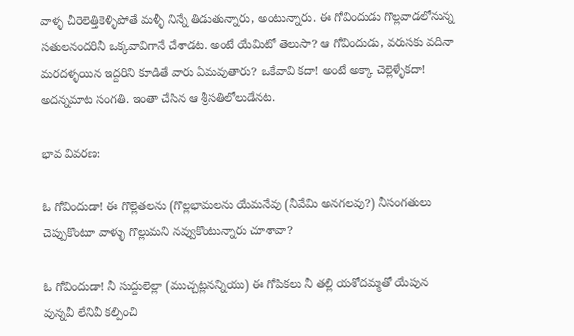వాళ్ళ చీరెలెత్తికెళ్ళిపోతే మళ్ళీ నిన్నే తిడుతున్నారు, అంటున్నారు. ఈ గోవిందుడు గొల్లవాడలోనున్న సతులనందరినీ ఒక్కవావిగానే చేశాడట. అంటే యేమిటో తెలుసా? ఆ గోవిందుడు, వరుసకు వదినా మరదళ్ళయిన ఇద్దరిని కూడితే వారు ఏమవుతారు? ఒకేవావి కదా! అంటే అక్కా చెల్లెళ్ళేకదా! అదన్నమాట సంగతి. ఇంతా చేసిన ఆ శ్రీసతిలోలుడేనట.

భావ వివరణ:

ఓ గోవిందుడా! ఈ గొల్లెతలను (గొల్లభామలను యేమనేవు (నీవేమి అనగలవు?) నీసంగతులు చెప్పుకొంటూ వాళ్ళు గొల్లుమని నవ్వుకొంటున్నారు చూశావా?

ఓ గోవిందుడా! నీ సుద్దులెల్లా (ముచ్చట్లనన్నియు) ఈ గోపికలు నీ తల్లి యశోదమ్మతో యేపున వున్నవీ లేనివీ కల్పించి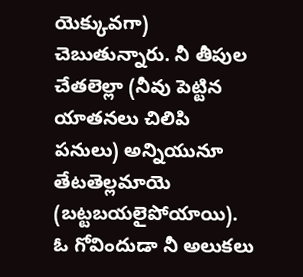యెక్కువగా) చెబుతున్నారు. నీ తీపుల చేతలెల్లా (నీవు పెట్టిన యాతనలు చిలిపి పనులు) అన్నియునూ తేటతెల్లమాయె (బట్టబయలైపోయాయి). ఓ గోవిందుడా నీ అలుకలు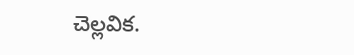చెల్లవిక.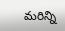మరిన్ని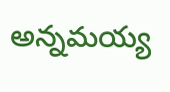అన్నమయ్య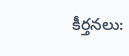కీర్తనలు: